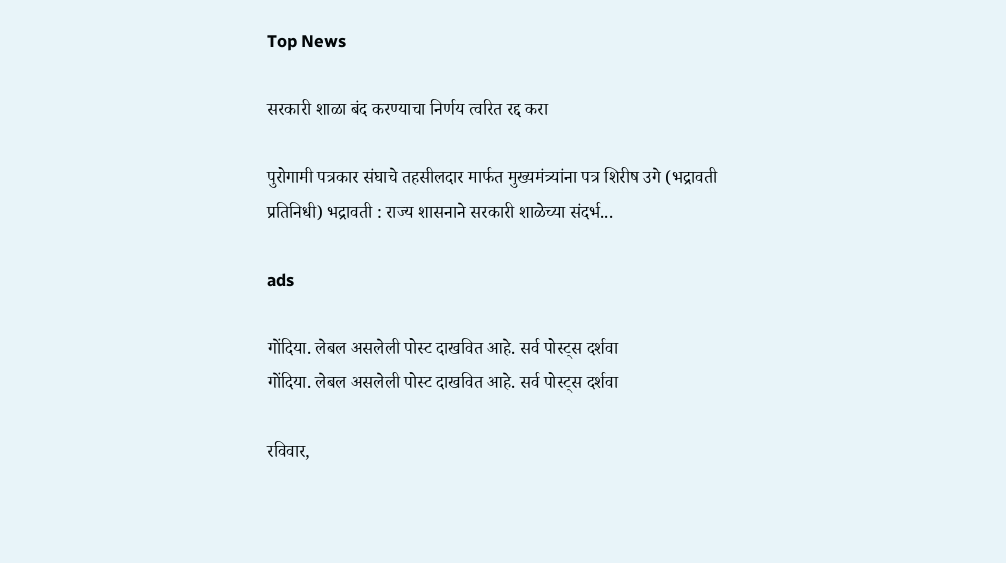Top News

सरकारी शाळा बंद करण्याचा निर्णय त्वरित रद्द करा

पुरोगामी पत्रकार संघाचे तहसीलदार मार्फत मुख्यमंत्र्यांना पत्र शिरीष उगे (भद्रावती प्रतिनिधी) भद्रावती : राज्य शासनाने सरकारी शाळेच्या संदर्भ...

ads

गोंदिया. लेबल असलेली पोस्ट दाखवित आहे. सर्व पोस्ट्‍स दर्शवा
गोंदिया. लेबल असलेली पोस्ट दाखवित आहे. सर्व पोस्ट्‍स दर्शवा

रविवार,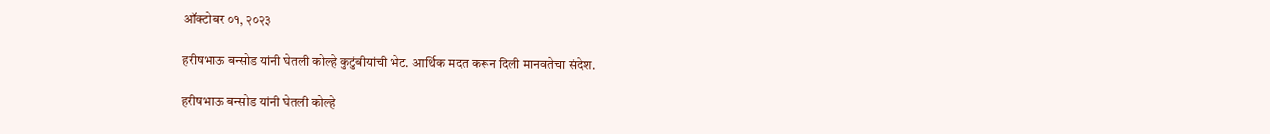ऑक्टोबर ०१, २०२३

हरीषभाऊ बन्सोड यांनी घेतली कोल्हे कुटुंबीयांची भेट. आर्थिक मदत करून दिली मानवतेचा संदेश.

हरीषभाऊ बन्सोड यांनी घेतली कोल्हे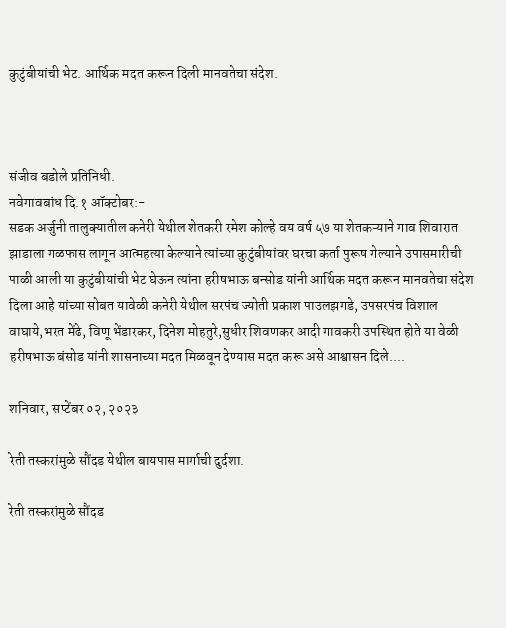कुटुंबीयांची भेट. आर्थिक मदत करून दिली मानवतेचा संदेश.



संजीव बडोले प्रतिनिधी.
नवेगावबांध दि.१ ऑक्टोबर:-
सडक अर्जुनी तालुक्यातील कनेरी येथील शेतकरी रमेश कोल्हे वय वर्ष ५७ या शेतकऱ्याने गाव शिवारात झाडाला गळफास लागून आत्महत्या केल्याने त्यांच्या कुटुंबीयांवर घरचा कर्ता पुरूष गेल्याने उपासमारीची पाळी आली या कुटुंबीयांची भेट घेऊन त्यांना हरीषभाऊ बन्सोड यांनी आर्थिक मदत करून मानवतेचा संदेश दिला आहे यांच्या सोबत यावेळी कनेरी येथील सरपंच ज्योती प्रकाश पाउलझगडे, उपसरपंच विशाल वाघाये,भरत मेंढे, विणू भेंडारकर, दिनेश मोहतुरे,सुधीर शिवणकर आदी गावकरी उपस्थित होते या वेळी हरीषभाऊ बंसोड यांनी शासनाच्या मदत मिळवून देण्यास मदत करू असे आश्वासन दिले....

शनिवार, सप्टेंबर ०२, २०२३

रेती तस्करांमुळे सौंदड येथील बायपास मार्गाची दुर्दशा.

रेती तस्करांमुळे सौंदड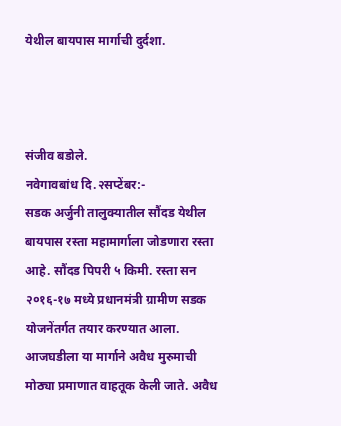येथील बायपास मार्गाची दुर्दशा.



संजीव बडोले.
नवेगावबांध दि.२सप्टेंबर:-
सडक अर्जुनी तालुक्यातील सौंदड येथील बायपास रस्ता महामार्गाला जोडणारा रस्ता आहे. सौंदड पिपरी ५ किमी. रस्ता सन २०१६-१७ मध्ये प्रधानमंत्री ग्रामीण सडक योजनेंतर्गत तयार करण्यात आला. आजघडीला या मार्गाने अवैध मुरुमाची मोठ्या प्रमाणात वाहतूक केली जाते. अवैध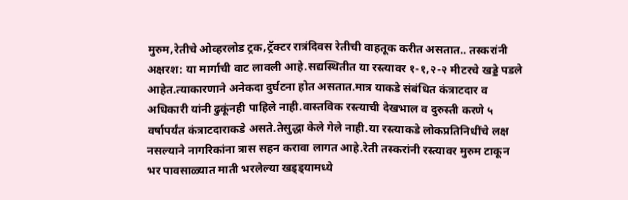मुरुम,रेतीचे ओव्हरलोड ट्रक,ट्रॅक्टर रात्रंदिवस रेतीची वाहतूक करीत असतात.. तस्करांनी अक्षरश: या मार्गाची वाट लावली आहे.सद्यस्थितीत या रस्त्यावर १-१,२-२ मीटरचे खड्डे पडले आहेत.त्याकारणाने अनेकदा दुर्घटना होत असतात.मात्र याकडे संबंधित कंत्राटदार व अधिकारी यांनी ढुकूंनही पाहिले नाही.वास्तविक रस्त्याची देखभाल व दुरुस्ती करणे ५ वर्षापर्यंत कंत्राटदाराकडे असते.तेसुद्धा केले गेले नाही.या रस्त्याकडे लोकप्रतिनिधींचे लक्ष नसल्याने नागरिकांना त्रास सहन करावा लागत आहे.रेती तस्करांनी रस्त्यावर मुरुम टाकून भर पावसाळ्यात माती भरलेल्या खड्ड्यामध्ये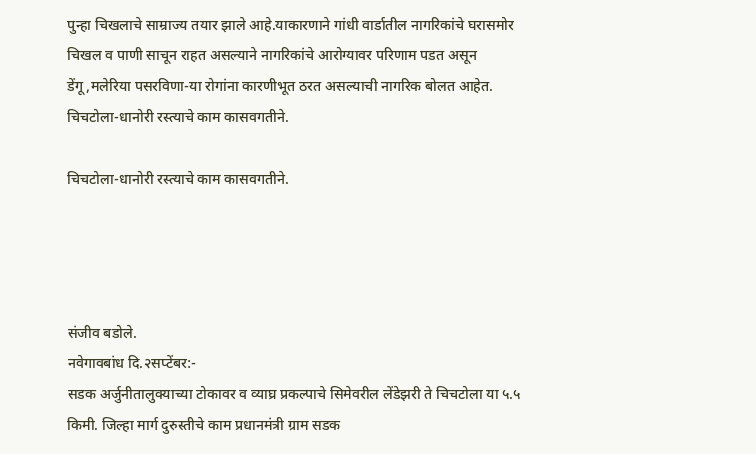पुन्हा चिखलाचे साम्राज्य तयार झाले आहे.याकारणाने गांधी वार्डातील नागरिकांचे घरासमोर चिखल व पाणी साचून राहत असल्याने नागरिकांचे आरोग्यावर परिणाम पडत असून डेंगू,मलेरिया पसरविणा-या रोगांना कारणीभूत ठरत असल्याची नागरिक बोलत आहेत.
चिचटोला-धानोरी रस्त्याचे काम कासवगतीने.

चिचटोला-धानोरी रस्त्याचे काम कासवगतीने.




संजीव बडोले.
नवेगावबांध दि.२सप्टेंबर:-
सडक अर्जुनीतालुक्याच्या टोकावर व व्याघ्र प्रकल्पाचे सिमेवरील लेंडेझरी ते चिचटोला या ५.५ किमी. जिल्हा मार्ग दुरुस्तीचे काम प्रधानमंत्री ग्राम सडक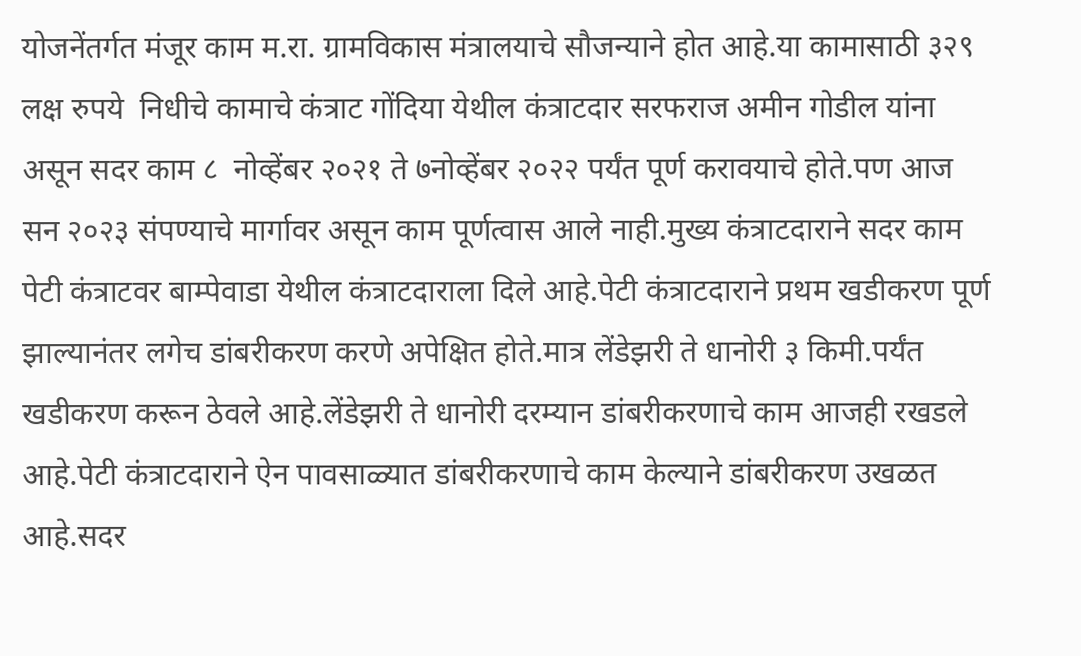योजनेंतर्गत मंजूर काम म.रा. ग्रामविकास मंत्रालयाचे सौजन्याने होत आहे.या कामासाठी ३२९ लक्ष रुपये  निधीचे कामाचे कंत्राट गोंदिया येथील कंत्राटदार सरफराज अमीन गोडील यांना असून सदर काम ८  नोव्हेंबर २०२१ ते ७नोव्हेंबर २०२२ पर्यंत पूर्ण करावयाचे होते.पण आज सन २०२३ संपण्याचे मार्गावर असून काम पूर्णत्वास आले नाही.मुख्य कंत्राटदाराने सदर काम पेटी कंत्राटवर बाम्पेवाडा येथील कंत्राटदाराला दिले आहे.पेटी कंत्राटदाराने प्रथम खडीकरण पूर्ण झाल्यानंतर लगेच डांबरीकरण करणे अपेक्षित होते.मात्र लेंडेझरी ते धानोरी ३ किमी.पर्यंत खडीकरण करून ठेवले आहे.लेंडेझरी ते धानोरी दरम्यान डांबरीकरणाचे काम आजही रखडले आहे.पेटी कंत्राटदाराने ऐन पावसाळ्यात डांबरीकरणाचे काम केल्याने डांबरीकरण उखळत आहे.सदर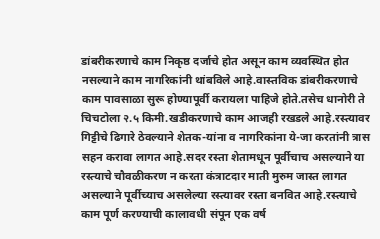डांबरीकरणाचे काम निकृष्ठ दर्जाचे होत असून काम व्यवस्थित होत नसल्याने काम नागरिकांनी थांबविले आहे.वास्तविक डांबरीकरणाचे काम पावसाळा सुरू होण्यापूर्वी करायला पाहिजे होते.तसेच धानोरी ते चिचटोला २.५ किमी.खडीकरणाचे काम आजही रखडले आहे.रस्त्यावर गिट्टीचे ढिगारे ठेवल्याने शेतक-यांना व नागरिकांना ये-जा करतांनी त्रास  सहन करावा लागत आहे.सदर रस्ता शेतामधून पूर्वीचाच असल्याने या रस्त्याचे चौवळीकरण न करता कंत्राटदार माती मुरुम जास्त लागत असल्याने पूर्वीच्याच असलेल्या रस्त्यावर रस्ता बनवित आहे.रस्त्याचे काम पूर्ण करण्याची कालावधी संपून एक वर्ष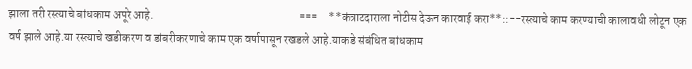झाला तरी रस्त्याचे बांधकाम अपूरे आहे.                                                               ===     **कंत्राटदाराला नोटीस देऊन कारवाई करा**::--रस्त्याचे काम करण्याची कालावधी लोटून एक वर्ष झाले आहे.या रस्त्याचे खडीकरण व डांबरीकरणाचे काम एक वर्षापासून रखडले आहे.याकडे संबंधित बांधकाम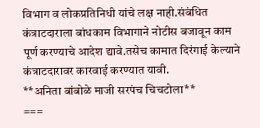विभाग व लोकप्रतिनिधी यांचे लक्ष नाही.संबंधित कंत्राटदाराला बांधकाम विभागाने नोटीस बजावून काम पूर्ण करण्याचे आदेश द्यावे.तसेच कामात दिरंगाई केल्याने कंत्राटदारावर कारवाई करण्यात यावी.                                                                    **अनिता बांबोळे माजी सरपंच चिचटोला**                                                              ===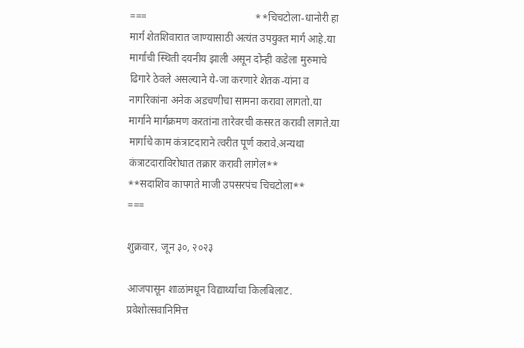===                                          **चिचटोला-धानोरी हा मार्ग शेतशिवारात जाण्यासाठी अत्यंत उपयुक्त मार्ग आहे.या मार्गाची स्थिती दयनीय झाली असून दोन्ही कडेला मुरुमाचे ढिगारे ठेवले असल्याने ये-जा करणारे शेतक-यांना व नागरिकांना अनेक अडचणीचा सामना करावा लागतो.या मार्गाने मार्गक्रमण करतांना तारेवरची कसरत करावी लागते.या मार्गाचे काम कंत्राटदाराने त्वरीत पूर्ण करावे.अन्यथा कंत्राटदाराविरोधात तक्रार करावी लागेल**                                                                **सदाशिव कापगते माजी उपसरपंच चिचटोला**                                                                ===

शुक्रवार, जून ३०, २०२३

आजपासून शाळांमधून विद्यार्थ्यांचा किलबिलाट. प्रवेशोत्सवानिमित्त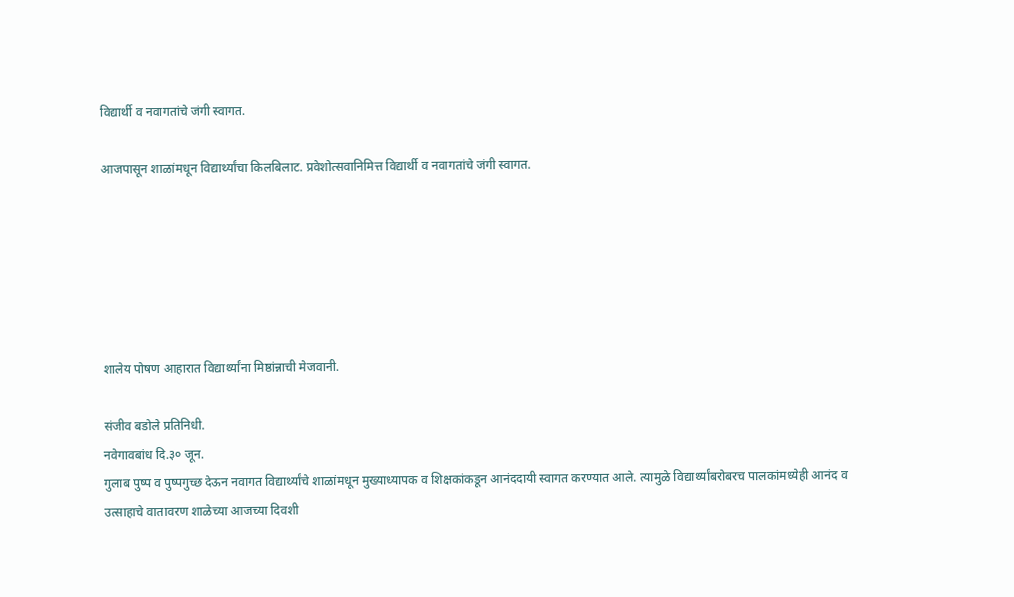विद्यार्थी व नवागतांचे जंगी स्वागत.

आजपासून शाळांमधून विद्यार्थ्यांचा किलबिलाट. प्रवेशोत्सवानिमित्त विद्यार्थी व नवागतांचे जंगी स्वागत.






शालेय पोषण आहारात विद्यार्थ्यांना मिष्ठांन्नाची मेजवानी.

संजीव बडोले प्रतिनिधी.
नवेगावबांध दि.३० जून.
गुलाब पुष्प व पुष्पगुच्छ देऊन नवागत विद्यार्थ्यांचे शाळांमधून मुख्याध्यापक व शिक्षकांकडून आनंददायी स्वागत करण्यात आले. त्यामुळे विद्यार्थ्यांबरोबरच पालकांमध्येही आनंद व उत्साहाचे वातावरण शाळेच्या आजच्या दिवशी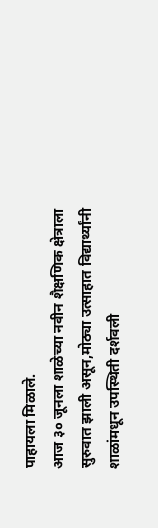पाहायला मिळाले.
आज ३० जूनला शाळेच्या नवीन शैक्षणिक क्षेत्राला सुरुवात झाली असून,मोठ्या उत्साहात विद्यार्थ्यांनी शाळांमधून उपस्थिती दर्शवली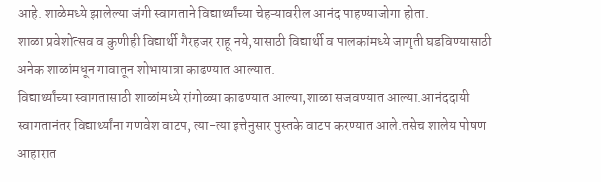आहे. शाळेमध्ये झालेल्या जंगी स्वागताने विद्यार्थ्यांच्या चेहऱ्यावरील आनंद पाहण्याजोगा होता.
शाळा प्रवेशोत्सव व कुणीही विद्यार्थी गैरहजर राहू नये,यासाठी विद्यार्थी व पालकांमध्ये जागृती घडविण्यासाठी अनेक शाळांमधून गावातून शोभायात्रा काढण्यात आल्यात.
विद्यार्थ्यांच्या स्वागतासाठी शाळांमध्ये रांगोळ्या काढण्यात आल्या,शाळा सजवण्यात आल्या.आनंददायी स्वागतानंतर विद्यार्थ्यांना गणवेश वाटप, त्या-त्या इत्तेनुसार पुस्तके वाटप करण्यात आले.तसेच शालेय पोषण आहारात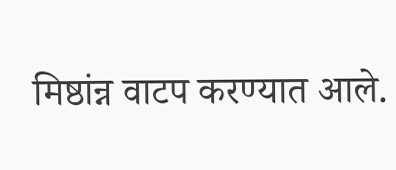मिष्ठांन्न वाटप करण्यात आले.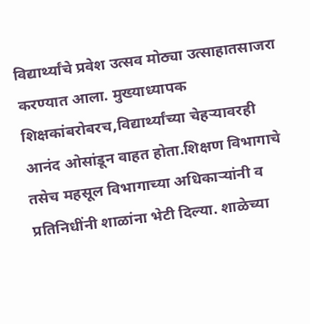विद्यार्थ्यांचे प्रवेश उत्सव मोठ्या उत्साहातसाजरा करण्यात आला. मुख्याध्यापक शिक्षकांबरोबरच,विद्यार्थ्यांच्या चेहऱ्यावरही आनंद ओसांडून वाहत होता.शिक्षण विभागाचे तसेच महसूल विभागाच्या अधिकाऱ्यांनी व प्रतिनिधींनी शाळांना भेटी दिल्या. शाळेच्या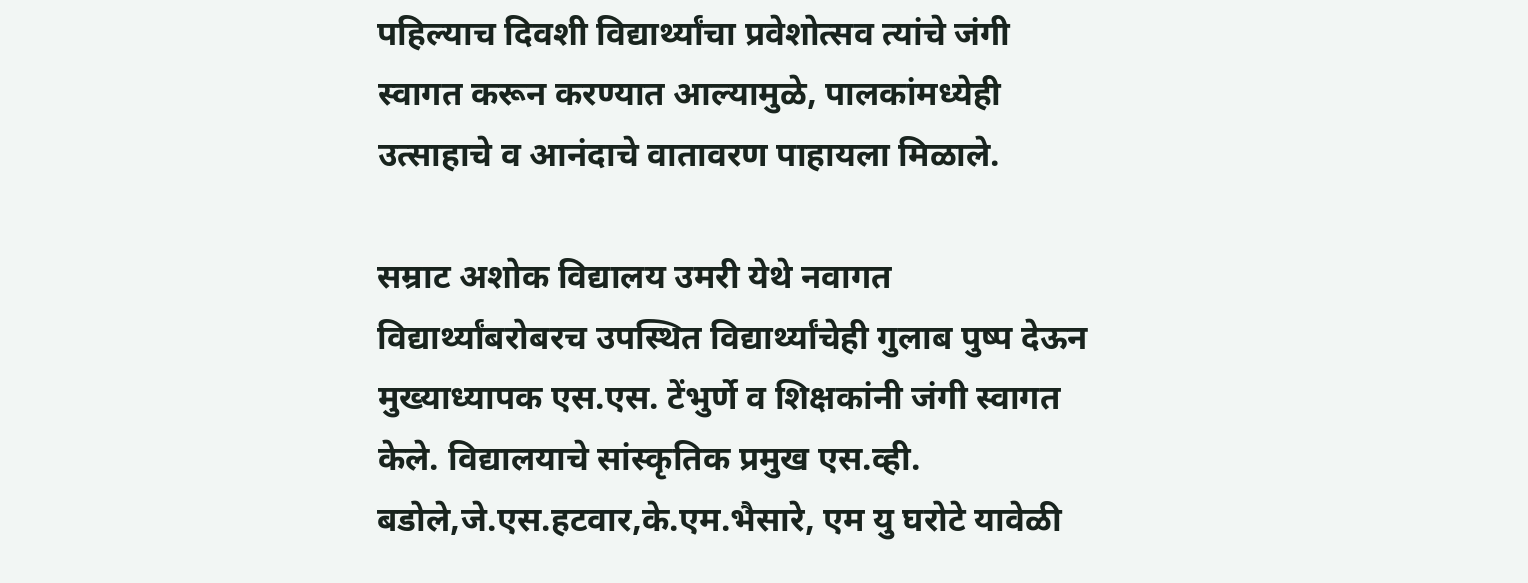पहिल्याच दिवशी विद्यार्थ्यांचा प्रवेशोत्सव त्यांचे जंगी स्वागत करून करण्यात आल्यामुळे, पालकांमध्येही उत्साहाचे व आनंदाचे वातावरण पाहायला मिळाले.

सम्राट अशोक विद्यालय उमरी येथे नवागत विद्यार्थ्यांबरोबरच उपस्थित विद्यार्थ्यांचेही गुलाब पुष्प देऊन मुख्याध्यापक एस.एस. टेंभुर्णे व शिक्षकांनी जंगी स्वागत केले. विद्यालयाचे सांस्कृतिक प्रमुख एस.व्ही. बडोले,जे.एस.हटवार,के.एम.भैसारे, एम यु घरोटे यावेळी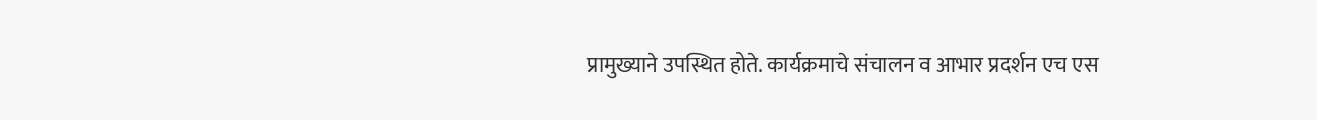प्रामुख्याने उपस्थित होते. कार्यक्रमाचे संचालन व आभार प्रदर्शन एच एस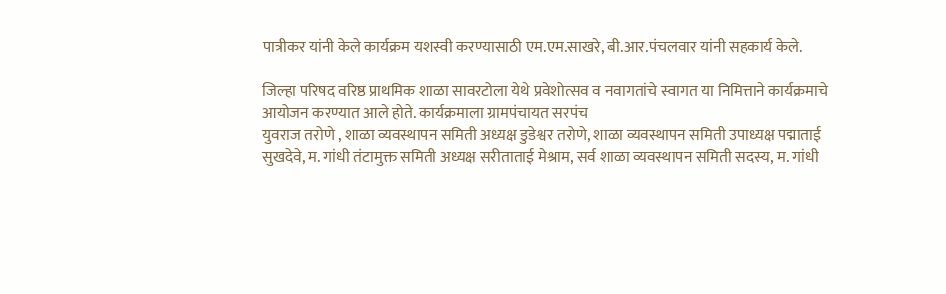पात्रीकर यांनी केले कार्यक्रम यशस्वी करण्यासाठी एम.एम.साखरे, बी.आर.पंचलवार यांनी सहकार्य केले.

जिल्हा परिषद वरिष्ठ प्राथमिक शाळा सावरटोला येथे प्रवेशोत्सव व नवागतांचे स्वागत या निमित्ताने कार्यक्रमाचे आयोजन करण्यात आले होते. कार्यक्रमाला ग्रामपंचायत सरपंच
युवराज तरोणे , शाळा व्यवस्थापन समिती अध्यक्ष डुडेश्वर तरोणे, शाळा व्यवस्थापन समिती उपाध्यक्ष पद्माताई सुखदेवे, म. गांधी तंटामुक्त समिती अध्यक्ष सरीताताई मेश्राम, सर्व शाळा व्यवस्थापन समिती सदस्य, म. गांधी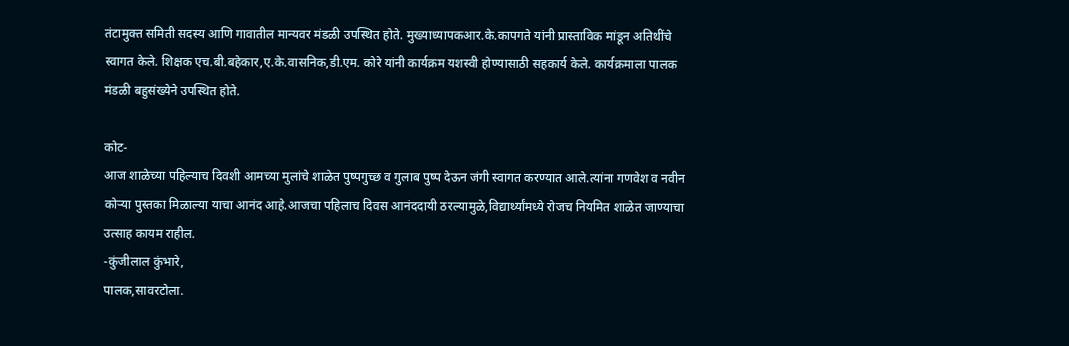तंटामुक्त समिती सदस्य आणि गावातील मान्यवर मंडळी उपस्थित होते. मुख्याध्यापकआर.के.कापगते यांनी प्रास्ताविक मांडून अतिथींचे स्वागत केले. शिक्षक एच.बी.बहेकार,ए.के.वासनिक,डी.एम. कोरे यांनी कार्यक्रम यशस्वी होण्यासाठी सहकार्य केले. कार्यक्रमाला पालक मंडळी बहुसंख्येने उपस्थित होते.

कोट-
आज शाळेच्या पहिल्याच दिवशी आमच्या मुलांचे शाळेत पुष्पगुच्छ व गुलाब पुष्प देऊन जंगी स्वागत करण्यात आले.त्यांना गणवेश व नवीन कोऱ्या पुस्तका मिळाल्या याचा आनंद आहे.आजचा पहिलाच दिवस आनंददायी ठरल्यामुळे,विद्यार्थ्यांमध्ये रोजच नियमित शाळेत जाण्याचा उत्साह कायम राहील.
-कुंजीलाल कुंभारे,
पालक,सावरटोला.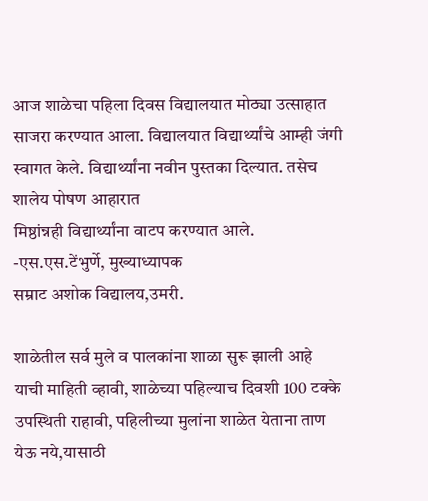आज शाळेचा पहिला दिवस विद्यालयात मोठ्या उत्साहात साजरा करण्यात आला. विद्यालयात विद्यार्थ्यांचे आम्ही जंगी स्वागत केले. विद्यार्थ्यांना नवीन पुस्तका दिल्यात. तसेच शालेय पोषण आहारात
मिष्ठांन्नही विद्यार्थ्यांना वाटप करण्यात आले.
-एस.एस.टेंभुर्णे, मुख्याध्यापक
सम्राट अशोक विद्यालय,उमरी.

शाळेतील सर्व मुले व पालकांना शाळा सुरू झाली आहे याची माहिती व्हावी, शाळेच्या पहिल्याच दिवशी 100 टक्के उपस्थिती राहावी, पहिलीच्या मुलांना शाळेत येताना ताण येऊ नये,यासाठी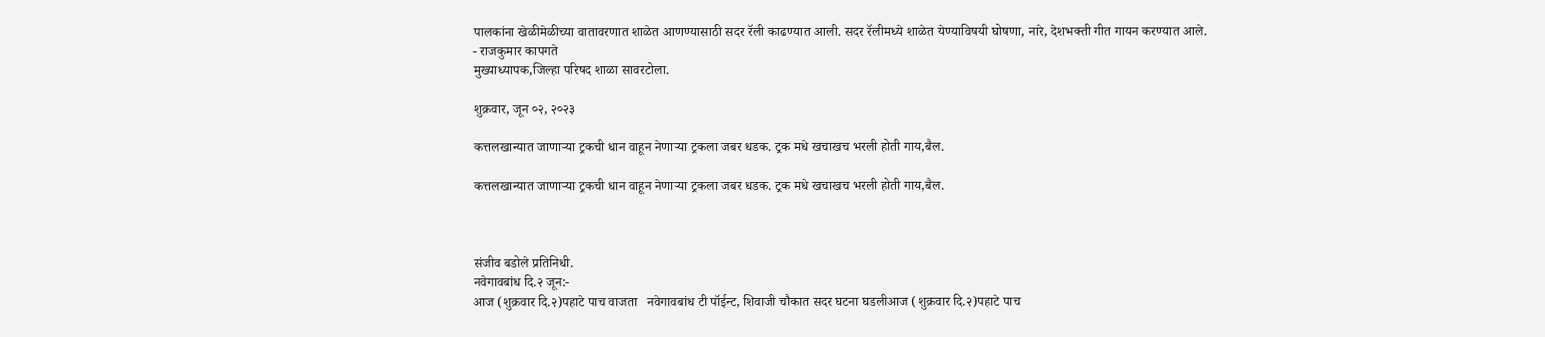पालकांना खेळीमेळीच्या वातावरणात शाळेत आणण्यासाठी सदर रॅली काढण्यात आली. सदर रॅलीमध्ये शाळेत येण्याविषयी घोषणा, नारे, देशभक्ती गीत गायन करण्यात आले.
- राजकुमार कापगते
मुख्याध्यापक,जिल्हा परिषद शाळा सावरटोला.

शुक्रवार, जून ०२, २०२३

कत्तलखान्यात जाणाऱ्या ट्रकची धान वाहून नेणाऱ्या ट्रकला जबर धडक. ट्रक मधे खचाखच भरली होती गाय,बैल.

कत्तलखान्यात जाणाऱ्या ट्रकची धान वाहून नेणाऱ्या ट्रकला जबर धडक. ट्रक मधे खचाखच भरली होती गाय,बैल.



संजीव बडोले प्रतिनिधी.
नवेगावबांध दि.२ जून:-
आज (शुक्रवार दि.२)पहाटे पाच वाजता   नवेगावबांध टी पॉईन्ट, शिवाजी चौकात सदर घटना घडलीआज (शुक्रवार दि.२)पहाटे पाच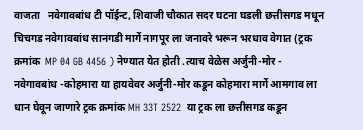वाजता   नवेगावबांध टी पॉईन्ट, शिवाजी चौकात सदर घटना घडली छत्तीसगड मधून चिचगड नवेगावबांध सानगडी मार्गे नागपूर ला जनावरे भरून भरधाव वेगात (ट्रक क्रमांक  MP 04 GB 4456 ) नेण्यात येत होती .त्याच वेळेस अर्जुनी-मोर - नवेगावबांध -कोहमारा या हायवेवर अर्जुनी-मोर कडून कोहमारा मार्गे आमगाव ला धान घेवून जाणारे ट्रक क्रमांक MH 33T 2522  या ट्रक ला छत्तीसगड कडून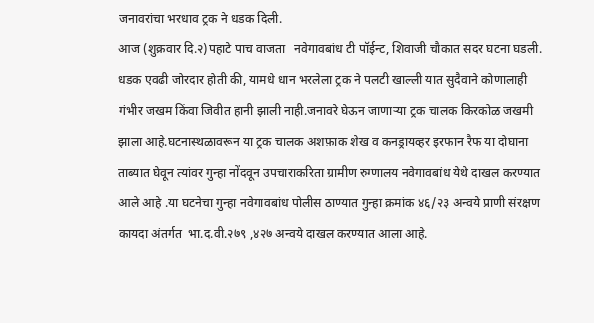जनावरांचा भरधाव ट्रक ने धडक दिली.
आज (शुक्रवार दि.२)पहाटे पाच वाजता   नवेगावबांध टी पॉईन्ट, शिवाजी चौकात सदर घटना घडली.
धडक एवढी जोरदार होती की, यामधे धान भरलेला ट्रक ने पलटी खाल्ली यात सुदैवाने कोणालाही गंभीर जखम किंवा जिवीत हानी झाली नाही.जनावरे घेऊन जाणाऱ्या ट्रक चालक किरकोळ जखमी झाला आहे.घटनास्थळावरून या ट्रक चालक अशफ़ाक शेख व कनड्रायव्हर इरफान रैफ या दोघाना ताब्यात घेवून त्यांवर गुन्हा नोंदवून उपचाराकरिता ग्रामीण रुग्णालय नवेगावबांध येथे दाखल करण्यात आले आहे .या घटनेचा गुन्हा नवेगावबांध पोलीस ठाण्यात गुन्हा क्रमांक ४६/२३ अन्वये प्राणी संरक्षण कायदा अंतर्गत  भा.द.वी.२७९ ,४२७ अन्वये दाखल करण्यात आला आहे.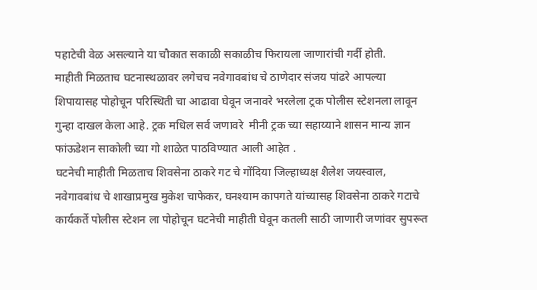पहाटेची वेळ असल्याने या चौकात सकाळी सकाळीच फिरायला जाणारांची गर्दी होती.
माहीती मिळताच घटनास्थळावर लगेचच नवेगावबांध चे ठाणेदार संजय पांढरे आपल्या शिपायासह पोहोचून परिस्थिती चा आढावा घेवून जनावरे भरलेला ट्रक पोलीस स्टेशनला लावून गुन्हा दाखल केला आहे. ट्रक मधिल सर्व जणावरे  मीनी ट्रक च्या सहाय्याने शासन मान्य ज्ञान फांऊडेशन साकोली च्या गो शाळेत पाठविण्यात आली आहेत .
घटनेची माहीती मिळताच शिवसेना ठाकरे गट चे गोंदिया जिल्हाध्यक्ष शैलेश जयस्वाल, नवेगावबांध चे शाखाप्रमुख मुकेश चाफेकर, घनश्याम कापगते यांच्यासह शिवसेना ठाकरे गटाचे कार्यकर्ते पोलीस स्टेशन ला पोहोचून घटनेची माहीती घेवून कतली साठी जाणारी जणांवर सुपरूत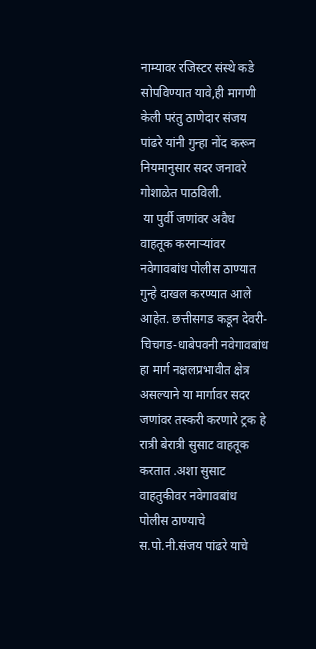नाम्यावर रजिस्टर संस्थे कडे सोपविण्यात यावे,ही मागणी केली परंतु ठाणेदार संजय पांढरे यांनी गुन्हा नोंद करून नियमानुसार सदर जनावरे गोशाळेत पाठविली.
 या पुर्वी जणांवर अवैध वाहतूक करनाऱ्यांवर नवेगावबांध पोलीस ठाण्यात गुन्हे दाखल करण्यात आले आहेत. छत्तीसगड कडून देवरी-चिचगड-धाबेपवनी नवेगावबांध हा मार्ग नक्षलप्रभावीत क्षेत्र असल्याने या मार्गावर सदर जणांवर तस्करी करणारे ट्रक हे रात्री बेरात्री सुसाट वाहतूक करतात .अशा सुसाट वाहतुकीवर नवेगावबांध पोलीस ठाण्याचे स.पो.नी.संजय पांढरे याचे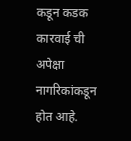कडून कडक कारवाई ची अपेक्षा नागरिकांकडून होत आहे.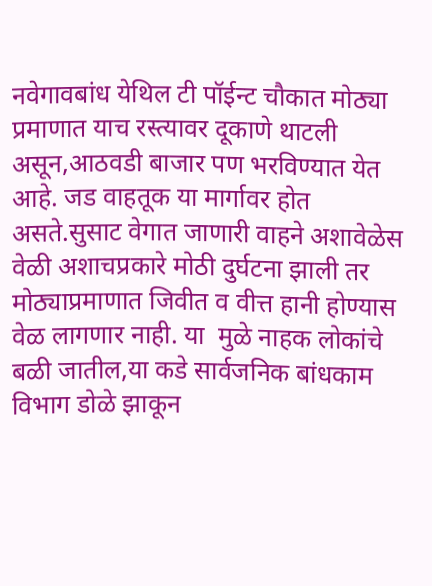नवेगावबांध येथिल टी पॉईन्ट चौकात मोठ्या प्रमाणात याच रस्त्यावर दूकाणे थाटली असून,आठवडी बाजार पण भरविण्यात येत आहे. जड वाहतूक या मार्गावर होत असते.सुसाट वेगात जाणारी वाहने अशावेळेस वेळी अशाचप्रकारे मोठी दुर्घटना झाली तर मोठ्याप्रमाणात जिवीत व वीत्त हानी होण्यास वेळ लागणार नाही. या  मुळे नाहक लोकांचे बळी जातील,या कडे सार्वजनिक बांधकाम विभाग डोळे झाकून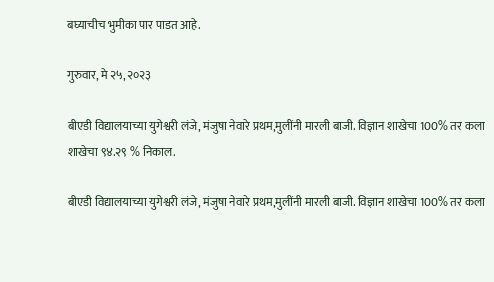बघ्याचीच भुमीका पार पाडत आहे.

गुरुवार, मे २५, २०२३

बीएडी विद्यालयाच्या युगेश्वरी लंजे, मंजुषा नेवारे प्रथम,मुलींनी मारली बाजी. विज्ञान शाखेचा 100% तर कला शाखेचा ९४.२९ % निकाल.

बीएडी विद्यालयाच्या युगेश्वरी लंजे, मंजुषा नेवारे प्रथम,मुलींनी मारली बाजी. विज्ञान शाखेचा 100% तर कला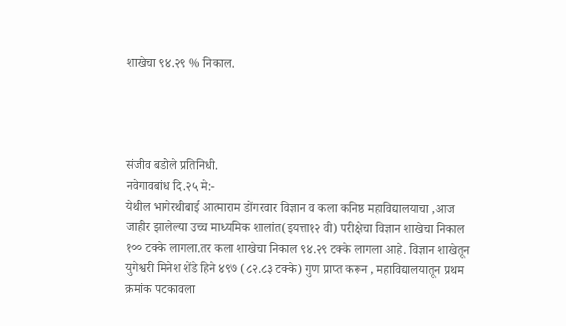शाखेचा ९४.२९ % निकाल.




संजीव बडोले प्रतिनिधी.
नवेगावबांध दि.२५ मे:-
येथील भागेरथीबाई आत्माराम डोंगरवार विज्ञान व कला कनिष्ठ महाविद्यालयाचा ,आज जाहीर झालेल्या उच्च माध्यमिक शालांत(इयत्ता१२ वी) परीक्षेचा विज्ञान शाखेचा निकाल १०० टक्के लागला.तर कला शाखेचा निकाल ९४.२९ टक्के लागला आहे. विज्ञान शाखेतून युगेश्वरी मिनेश शेंडे हिने ४९७ (८२.८३ टक्के) गुण प्राप्त करून , महाविद्यालयातून प्रथम क्रमांक पटकावला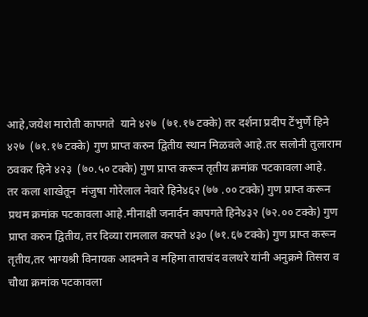आहे,जयेश मारोती कापगते  याने ४२७  (७१.१७ टक्के) तर दर्शना प्रदीप टेंभुर्णे हिने ४२७  (७१.१७ टक्के) गुण प्राप्त करुन द्वितीय स्थान मिळवले आहे.तर सलोनी तुलाराम ठवकर हिने ४२३  (७०.५० टक्के) गुण प्राप्त करून तृतीय क्रमांक पटकावला आहे.
तर कला शाखेतून  मंजुषा गोरेलाल नेवारे हिने४६२ (७७ .०० टक्के) गुण प्राप्त करून प्रथम क्रमांक पटकावला आहे.मीनाक्षी जनार्दन कापगते हिने४३२ (७२.०० टक्के) गुण प्राप्त करुन द्वितीय, तर दिव्या रामलाल करपते ४३० (७१.६७ टक्के) गुण प्राप्त करून तृतीय,तर भाग्यश्री विनायक आदमने व महिमा ताराचंद वलथरे यांनी अनुक्रमे तिसरा व चौथा क्रमांक पटकावला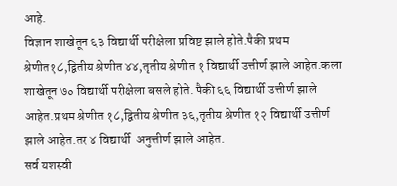आहे.
विज्ञान शाखेतून ६३ विद्यार्थी परीक्षेला प्रविष्ट झाले होते.पैकी प्रथम श्रेणीत१८,द्वितीय श्रेणीत ४४,तृतीय श्रेणीत १ विद्यार्थी उत्तीर्ण झाले आहेत.कला शाखेतून ७० विद्यार्थी परीक्षेला बसले होते. पैकी ६६ विद्यार्थी उत्तीर्ण झाले आहेत.प्रथम श्रेणीत १८,द्वितीय श्रेणीत ३६,तृतीय श्रेणीत १२ विद्यार्थी उत्तीर्ण झाले आहेत.तर ४ विद्यार्थी  अनुत्तीर्ण झाले आहेत.
सर्व यशस्वी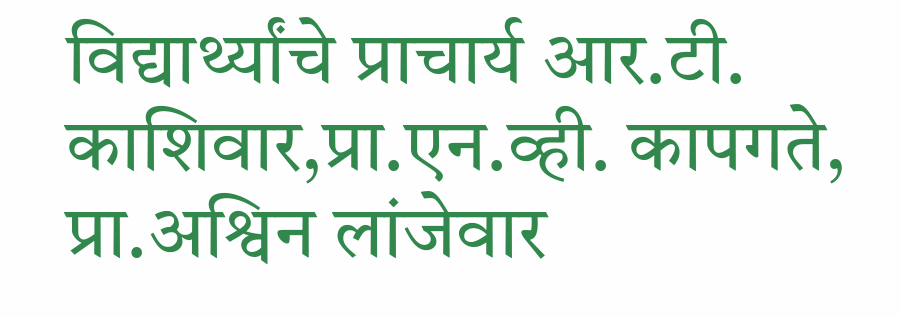विद्यार्थ्यांचे प्राचार्य आर.टी. काशिवार,प्रा.एन.व्ही. कापगते, प्रा.अश्विन लांजेवार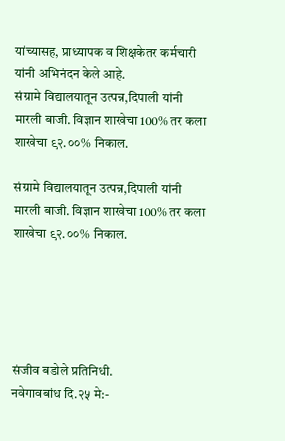यांच्यासह, प्राध्यापक व शिक्षकेतर कर्मचारी यांनी अभिनंदन केले आहे.
संग्रामे विद्यालयातून उत्पन्न,दिपाली यांनी मारली बाजी. विज्ञान शाखेचा 100% तर कला शाखेचा ९२.००% निकाल.

संग्रामे विद्यालयातून उत्पन्न,दिपाली यांनी मारली बाजी. विज्ञान शाखेचा 100% तर कला शाखेचा ९२.००% निकाल.





संजीव बडोले प्रतिनिधी.
नवेगावबांध दि.२५ मे:-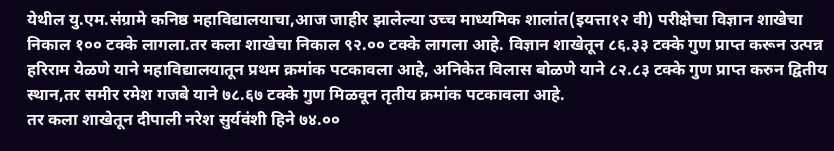येथील यु.एम.संग्रामे कनिष्ठ महाविद्यालयाचा,आज जाहीर झालेल्या उच्च माध्यमिक शालांत(इयत्ता१२ वी) परीक्षेचा विज्ञान शाखेचा निकाल १०० टक्के लागला.तर कला शाखेचा निकाल ९२.०० टक्के लागला आहे. विज्ञान शाखेतून ८६.३३ टक्के गुण प्राप्त करून उत्पन्न हरिराम येळणे याने महाविद्यालयातून प्रथम क्रमांक पटकावला आहे, अनिकेत विलास बोळणे याने ८२.८३ टक्के गुण प्राप्त करुन द्वितीय स्थान,तर समीर रमेश गजबे याने ७८.६७ टक्के गुण मिळवून तृतीय क्रमांक पटकावला आहे.
तर कला शाखेतून दीपाली नरेश सुर्यवंशी हिने ७४.००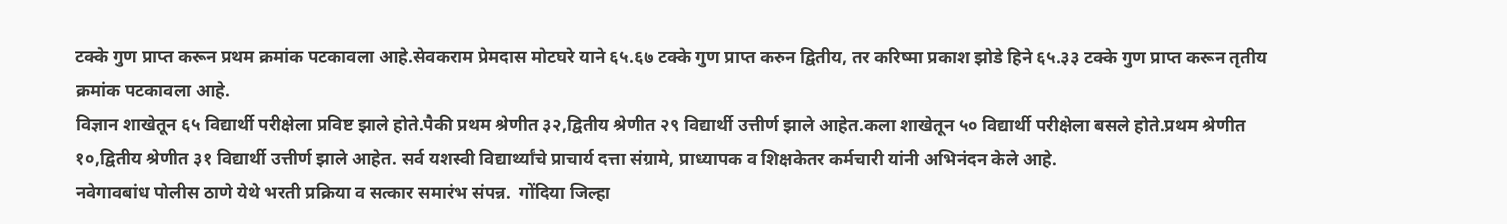टक्के गुण प्राप्त करून प्रथम क्रमांक पटकावला आहे.सेवकराम प्रेमदास मोटघरे याने ६५.६७ टक्के गुण प्राप्त करुन द्वितीय, तर करिष्मा प्रकाश झोडे हिने ६५.३३ टक्के गुण प्राप्त करून तृतीय क्रमांक पटकावला आहे.
विज्ञान शाखेतून ६५ विद्यार्थी परीक्षेला प्रविष्ट झाले होते.पैकी प्रथम श्रेणीत ३२,द्वितीय श्रेणीत २९ विद्यार्थी उत्तीर्ण झाले आहेत.कला शाखेतून ५० विद्यार्थी परीक्षेला बसले होते.प्रथम श्रेणीत १०,द्वितीय श्रेणीत ३१ विद्यार्थी उत्तीर्ण झाले आहेत. सर्व यशस्वी विद्यार्थ्यांचे प्राचार्य दत्ता संग्रामे, प्राध्यापक व शिक्षकेतर कर्मचारी यांनी अभिनंदन केले आहे.
नवेगावबांध पोलीस ठाणे येथे भरती प्रक्रिया व सत्कार समारंभ संपन्न.  गोंदिया जिल्हा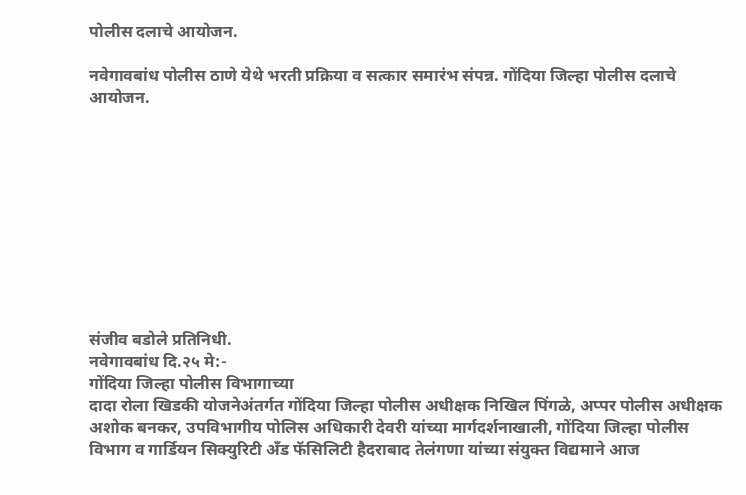पोलीस दलाचे आयोजन.

नवेगावबांध पोलीस ठाणे येथे भरती प्रक्रिया व सत्कार समारंभ संपन्न. गोंदिया जिल्हा पोलीस दलाचे आयोजन.










संजीव बडोले प्रतिनिधी.
नवेगावबांध दि.२५ मे:-
गोंदिया जिल्हा पोलीस विभागाच्या
दादा रोला खिडकी योजनेअंतर्गत गोंदिया जिल्हा पोलीस अधीक्षक निखिल पिंगळे, अप्पर पोलीस अधीक्षक अशोक बनकर, उपविभागीय पोलिस अधिकारी देवरी यांच्या मार्गदर्शनाखाली, गोंदिया जिल्हा पोलीस विभाग व गार्डियन सिक्युरिटी अँड फॅसिलिटी हैदराबाद तेलंगणा यांच्या संयुक्त विद्यमाने आज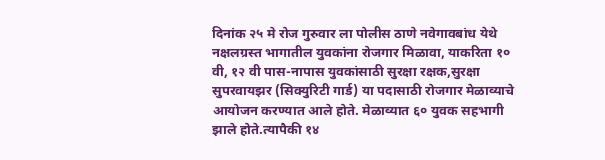दिनांक २५ मे रोज गुरुवार ला पोलीस ठाणे नवेगावबांध येथे नक्षलग्रस्त भागातील युवकांना रोजगार मिळावा, याकरिता १० वी, १२ वी पास-नापास युवकांसाठी सुरक्षा रक्षक,सुरक्षा सुपरवायझर (सिक्युरिटी गार्ड) या पदासाठी रोजगार मेळाव्याचे आयोजन करण्यात आले होते. मेळाव्यात ६० युवक सहभागी झाले होते.त्यापैकी १४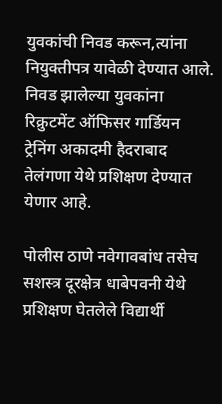युवकांची निवड करून,त्यांना नियुक्तीपत्र यावेळी देण्यात आले. निवड झालेल्या युवकांना  रिक्रुटमेंट ऑफिसर गार्डियन ट्रेनिंग अकादमी हैदराबाद तेलंगणा येथे प्रशिक्षण देण्यात येणार आहे.

पोलीस ठाणे नवेगावबांध तसेच सशस्त्र दूरक्षेत्र धाबेपवनी येथे प्रशिक्षण घेतलेले विद्यार्थी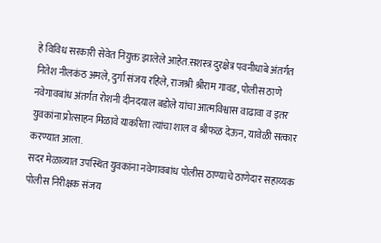हे विविध सरकारी सेवेत नियुक्त झालेले आहेत.सशस्त्र दुरक्षेत्र पवनीधाबे अंतर्गत नितेश नीलकंठ अमले, दुर्गा संजय रहिले, राजश्री श्रीराम गावड, पोलीस ठाणे नवेगावबांध अंतर्गत रोशनी दीनदयाल बडोले यांचा आत्मविश्वास वाढावा व इतर युवकांना प्रोत्साहन मिळावे याकरिता त्यांचा शाल व श्रीफळ देऊन, यावेळी सत्कार  करण्यात आला.
सदर मेळाव्यात उपस्थित युवकांना नवेगावबांध पोलीस ठाण्याचे ठाणेदार सहाय्यक पोलीस निरीक्षक संजय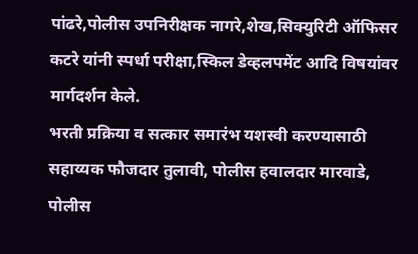पांढरे,पोलीस उपनिरीक्षक नागरे,शेख,सिक्युरिटी ऑफिसर कटरे यांनी स्पर्धा परीक्षा,स्किल डेव्हलपमेंट आदि विषयांवर मार्गदर्शन केले.
भरती प्रक्रिया व सत्कार समारंभ यशस्वी करण्यासाठी सहाय्यक फौजदार तुलावी, पोलीस हवालदार मारवाडे, पोलीस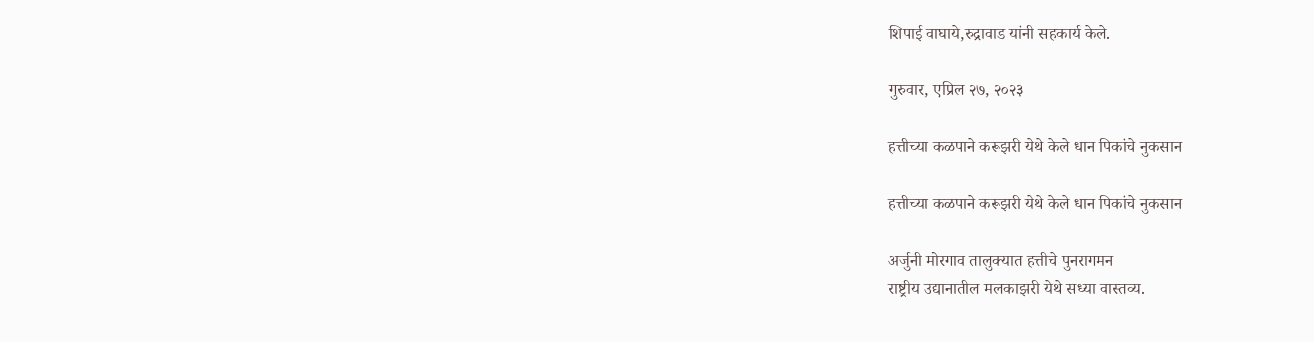शिपाई वाघाये,रुद्रावाड यांनी सहकार्य केले.

गुरुवार, एप्रिल २७, २०२३

हत्तीच्या कळपाने करूझरी येथे केले धान पिकांचे नुकसान

हत्तीच्या कळपाने करूझरी येथे केले धान पिकांचे नुकसान

अर्जुनी मोरगाव तालुक्यात हत्तीचे पुनरागमन
राष्ट्रीय उद्यानातील मलकाझरी येथे सध्या वास्तव्य.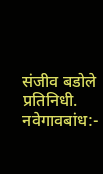संजीव बडोले प्रतिनिधी.
नवेगावबांध:-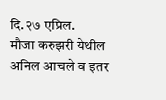दि.२७ एप्रिल.
मौजा करुझरी येथील अनिल आचले व इतर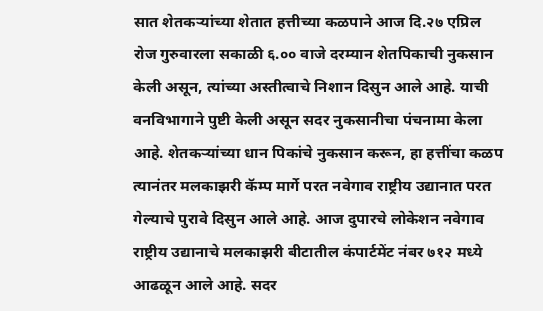सात शेतकऱ्यांच्या शेतात हत्तीच्या कळपाने आज दि.२७ एप्रिल रोज गुरुवारला सकाळी ६.०० वाजे दरम्यान शेतपिकाची नुकसान केली असून, त्यांच्या अस्तीत्वाचे निशान दिसुन आले आहे. याची वनविभागाने पुष्टी केली असून सदर नुकसानीचा पंचनामा केला आहे. शेतकऱ्यांच्या धान पिकांचे नुकसान करून, हा हत्तींचा कळप त्यानंतर मलकाझरी कॅम्प मार्गे परत नवेगाव राष्ट्रीय उद्यानात परत गेल्याचे पुरावे दिसुन आले आहे. आज दुपारचे लोकेशन नवेगाव राष्ट्रीय उद्यानाचे मलकाझरी बीटातील कंपार्टमेंट नंबर ७१२ मध्ये आढळून आले आहे. सदर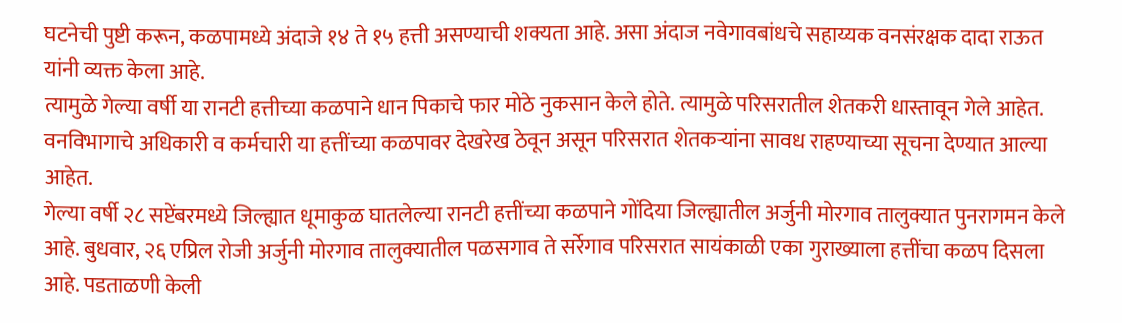घटनेची पुष्टी करून, कळपामध्ये अंदाजे १४ ते १५ हत्ती असण्याची शक्यता आहे. असा अंदाज नवेगावबांधचे सहाय्यक वनसंरक्षक दादा राऊत यांनी व्यक्त केला आहे.
त्यामुळे गेल्या वर्षी या रानटी हत्तीच्या कळपाने धान पिकाचे फार मोठे नुकसान केले होते. त्यामुळे परिसरातील शेतकरी धास्तावून गेले आहेत. वनविभागाचे अधिकारी व कर्मचारी या हत्तींच्या कळपावर देखरेख ठेवून असून परिसरात शेतकऱ्यांना सावध राहण्याच्या सूचना देण्यात आल्या आहेत.
गेल्या वर्षी २८ सप्टेंबरमध्ये जिल्ह्यात धूमाकुळ घातलेल्या रानटी हत्तींच्या कळपाने गोंदिया जिल्ह्यातील अर्जुनी मोरगाव तालुक्यात पुनरागमन केले आहे. बुधवार, २६ एप्रिल रोजी अर्जुनी मोरगाव तालुक्यातील पळसगाव ते सर्रेगाव परिसरात सायंकाळी एका गुराख्याला हत्तींचा कळप दिसला आहे. पडताळणी केली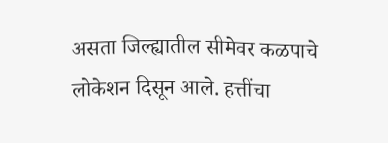असता जिल्ह्यातील सीमेवर कळपाचे लोकेशन दिसून आले. हत्तींचा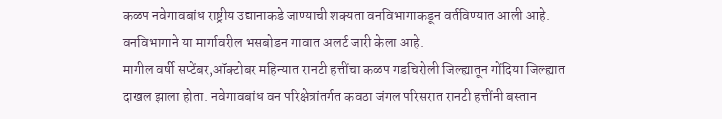कळप नवेगावबांध राष्ट्रीय उद्यानाकडे जाण्याची शक्यता वनविभागाकडून वर्तविण्यात आली आहे. वनविभागाने या मार्गावरील भसबोडन गावात अलर्ट जारी केला आहे.
मागील वर्षी सप्टेंबर,ऑक्टोबर महिन्यात रानटी हत्तींचा कळप गडचिरोली जिल्ह्यातून गोंदिया जिल्ह्यात दाखल झाला होता. नवेगावबांध वन परिक्षेत्रांतर्गत कवठा जंगल परिसरात रानटी हत्तींनी बस्तान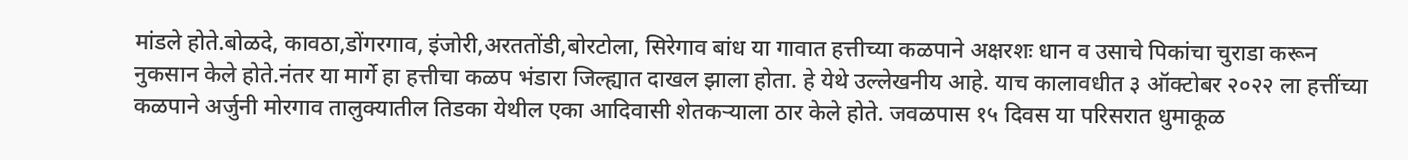मांडले होते.बोळदे, कावठा,डोंगरगाव, इंजोरी,अरततोंडी,बोरटोला, सिरेगाव बांध या गावात हत्तीच्या कळपाने अक्षरशः धान व उसाचे पिकांचा चुराडा करून नुकसान केले होते.नंतर या मार्गे हा हत्तीचा कळप भंडारा जिल्ह्यात दाखल झाला होता. हे येथे उल्लेखनीय आहे. याच कालावधीत ३ ऑक्टोबर २०२२ ला हत्तींच्या कळपाने अर्जुनी मोरगाव तालुक्यातील तिडका येथील एका आदिवासी शेतकऱ्याला ठार केले होते. जवळपास १५ दिवस या परिसरात धुमाकूळ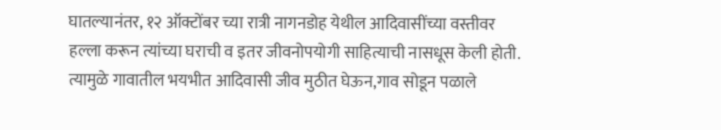घातल्यानंतर, १२ ऑक्टोंबर च्या रात्री नागनडोह येथील आदिवासींच्या वस्तीवर हल्ला करून त्यांच्या घराची व इतर जीवनोपयोगी साहित्याची नासधूस केली होती. त्यामुळे गावातील भयभीत आदिवासी जीव मुठीत घेऊन,गाव सोडून पळाले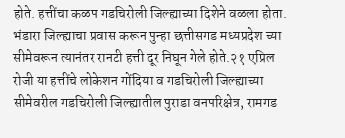होते. हत्तींचा कळप गडचिरोली जिल्ह्याच्या दिशेने वळला होता. भंडारा जिल्ह्याचा प्रवास करून पुन्हा छत्तीसगड मध्यप्रदेश च्या सीमेवरून त्यानंतर रानटी हत्ती दूर निघून गेले होते.२१ एप्रिल रोजी या हत्तींचे लोकेशन गोंदिया व गडचिरोली जिल्ह्याच्या सीमेवरील गडचिरोली जिल्ह्यातील पुराडा वनपरिक्षेत्र, रामगड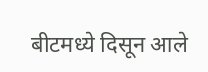बीटमध्ये दिसून आले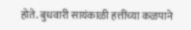होते. बुधवारी सायंकाळी हत्तींच्या कळपाने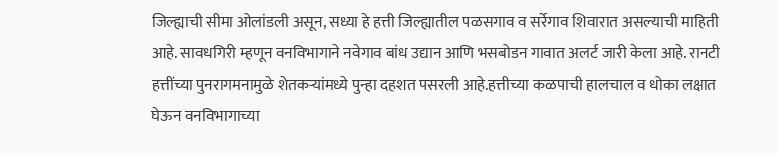जिल्ह्याची सीमा ओलांडली असून, सध्या हे हत्ती जिल्ह्यातील पळसगाव व सर्रेगाव शिवारात असल्याची माहिती आहे. सावधगिरी म्हणून वनविभागाने नवेगाव बांध उद्यान आणि भसबोडन गावात अलर्ट जारी केला आहे. रानटी हत्तींच्या पुनरागमनामुळे शेतकऱ्यांमध्ये पुन्हा दहशत पसरली आहे.हत्तीच्या कळपाची हालचाल व धोका लक्षात घेऊन वनविभागाच्या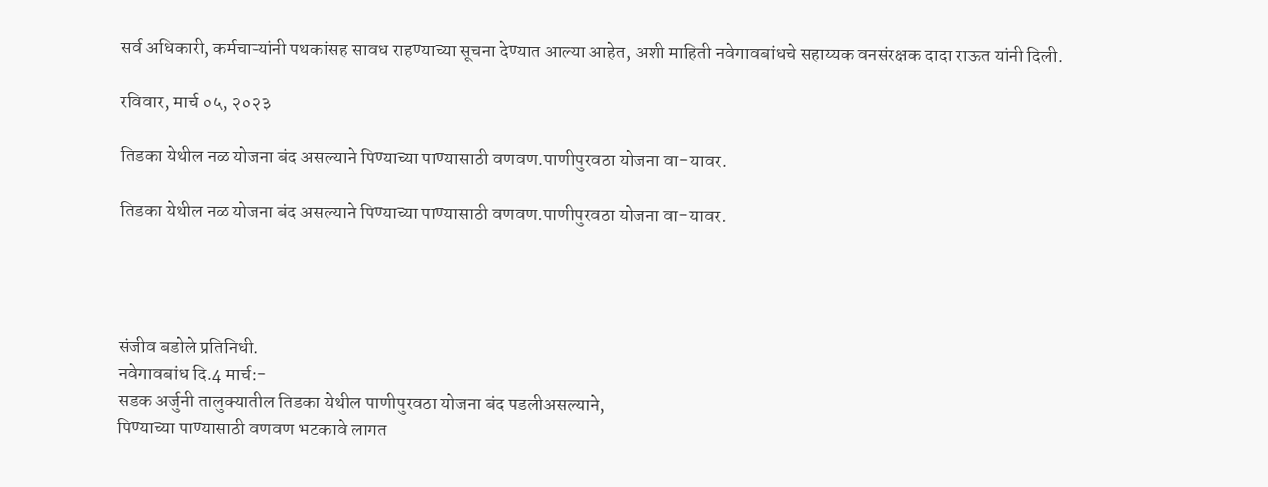सर्व अधिकारी, कर्मचाऱ्यांनी पथकांसह सावध राहण्याच्या सूचना देण्यात आल्या आहेत, अशी माहिती नवेगावबांधचे सहाय्यक वनसंरक्षक दादा राऊत यांनी दिली.

रविवार, मार्च ०५, २०२३

तिडका येथील नळ योजना बंद असल्याने पिण्याच्या पाण्यासाठी वणवण.पाणीपुरवठा योजना वा-यावर.

तिडका येथील नळ योजना बंद असल्याने पिण्याच्या पाण्यासाठी वणवण.पाणीपुरवठा योजना वा-यावर.




संजीव बडोले प्रतिनिधी.
नवेगावबांध दि.4 मार्च:-
सडक अर्जुनी तालुक्यातील तिडका येथील पाणीपुरवठा योजना बंद पडलीअसल्याने,
पिण्याच्या पाण्यासाठी वणवण भटकावे लागत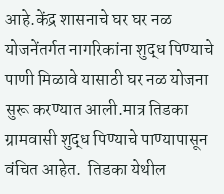आहे.केंद्र शासनाचे घर घर नळ योजनेंतर्गत नागरिकांना शुद्ध पिण्याचे पाणी मिळावे यासाठी घर नळ योजना सुरू करण्यात आली.मात्र तिडका ग्रामवासी शुद्ध पिण्याचे पाण्यापासून वंचित आहेत.  तिडका येथील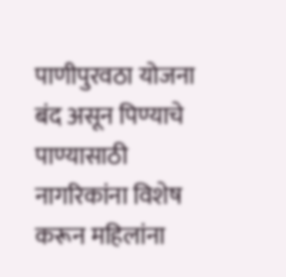पाणीपुरवठा योजना बंद असून पिण्याचे पाण्यासाठी नागरिकांना विशेष करून महिलांना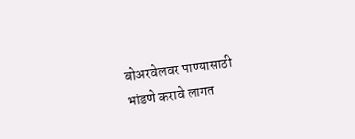बोअरवेलवर पाण्यासाठी भांडणे करावे लागत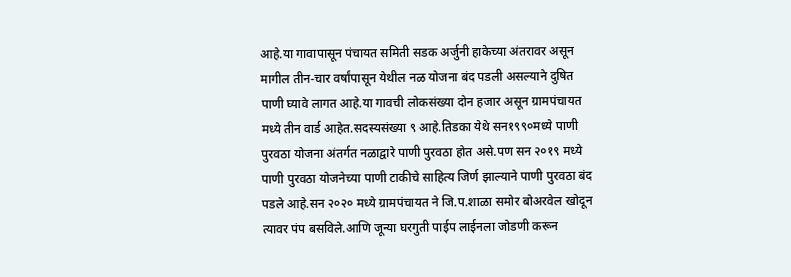आहे.या गावापासून पंचायत समिती सडक अर्जुनी हाकेच्या अंतरावर असून मागील तीन-चार वर्षांपासून येथील नळ योजना बंद पडली असल्याने दुषित पाणी घ्यावे लागत आहे.या गावची लोकसंख्या दोन हजार असून ग्रामपंचायत मध्ये तीन वार्ड आहेत.सदस्यसंख्या ९ आहे.तिडका येथे सन१९९०मध्ये पाणी पुरवठा योजना अंतर्गत नळाद्वारे पाणी पुरवठा होत असे.पण सन २०१९ मध्ये पाणी पुरवठा योजनेच्या पाणी टाकीचे साहित्य जिर्ण झाल्याने पाणी पुरवठा बंद पडले आहे.सन २०२० मध्ये ग्रामपंचायत ने जि.प.शाळा समोर बोअरवेल खोदून त्यावर पंप बसविले.आणि जून्या घरगुती पाईप लाईनला जोडणी करून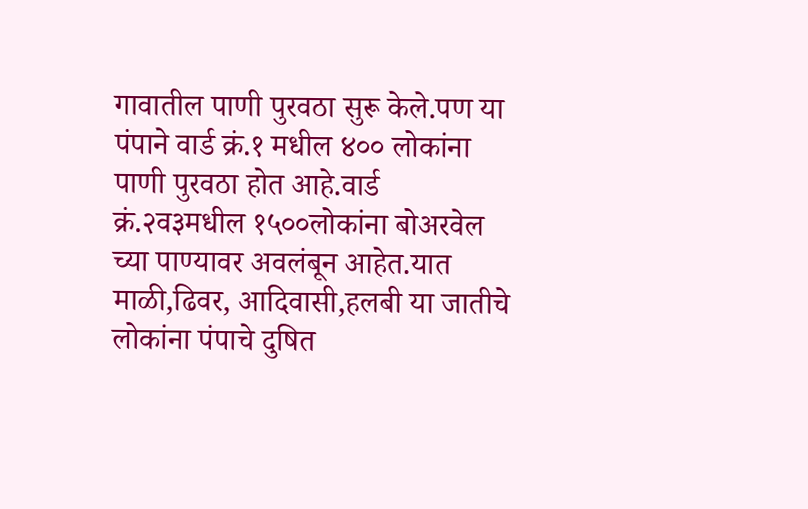गावातील पाणी पुरवठा सुरू केले.पण या पंपाने वार्ड क्रं.१ मधील ४०० लोकांना पाणी पुरवठा होत आहे.वार्ड क्रं.२व३मधील १५००लोकांना बोअरवेल च्या पाण्यावर अवलंबून आहेत.यात माळी,ढिवर, आदिवासी,हलबी या जातीचे लोकांना पंपाचे दुषित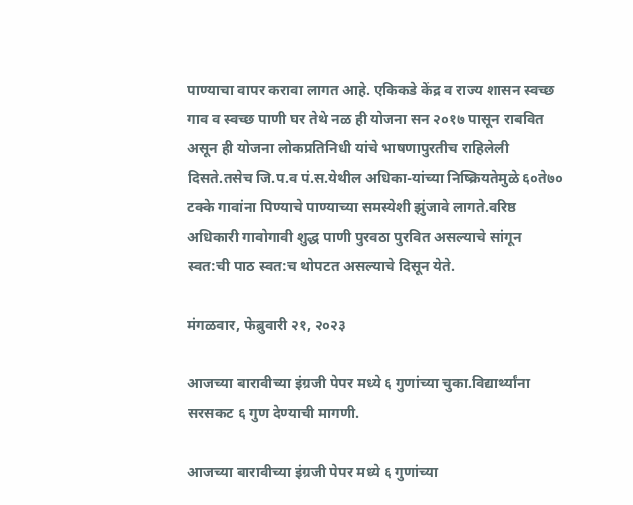पाण्याचा वापर करावा लागत आहे. एकिकडे केंद्र व राज्य शासन स्वच्छ गाव व स्वच्छ पाणी घर तेथे नळ ही योजना सन २०१७ पासून राबवित असून ही योजना लोकप्रतिनिधी यांचे भाषणापुरतीच राहिलेली दिसते.तसेच जि.प.व पं.स.येथील अधिका-यांच्या निष्क्रियतेमुळे ६०ते७० टक्के गावांना पिण्याचे पाण्याच्या समस्येशी झुंजावे लागते.वरिष्ठ अधिकारी गावोगावी शुद्ध पाणी पुरवठा पुरवित असल्याचे सांगून स्वत:ची पाठ स्वत:च थोपटत असल्याचे दिसून येते.

मंगळवार, फेब्रुवारी २१, २०२३

आजच्या बारावीच्या इंग्रजी पेपर मध्ये ६ गुणांच्या चुका.विद्यार्थ्यांना सरसकट ६ गुण देण्याची मागणी.

आजच्या बारावीच्या इंग्रजी पेपर मध्ये ६ गुणांच्या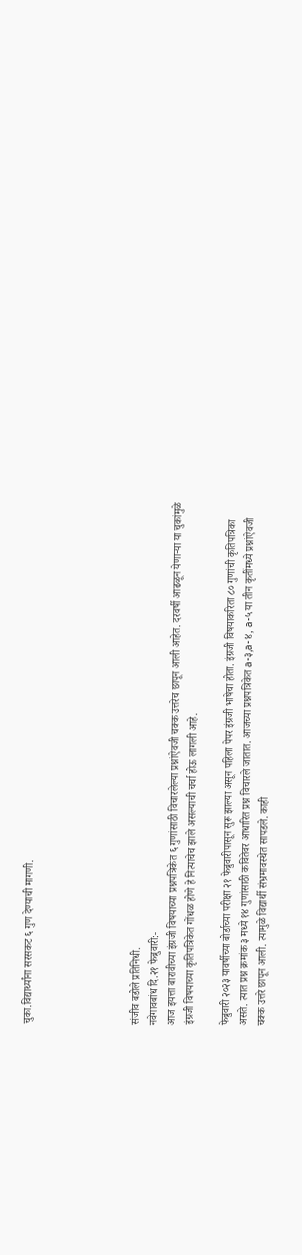चुका.विद्यार्थ्यांना सरसकट ६ गुण देण्याची मागणी.





संजीव बडोले प्रतिनिधी.
नवेगावबांध दि.२१ फेब्रुवारी:-
आज इयत्ता बारावीच्या इंग्रजी विषयाच्या प्रश्नपत्रिकेत ६ गुणांसाठी विचारलेल्या प्रश्नांऐवजी चक्क उत्तरेच छापून आली आहेत. दरवर्षी आढळून येणाऱ्या या चुकांमुळे इंग्रजी विषयाच्या कृतिपत्रिकेत गोंधळ होणे हे नित्याचेच झाले असल्याची चर्चा होऊ लागली आहे.

फेब्रुवारी २०२३ यावर्षीच्या बोर्डाच्या परीक्षा २१ फेब्रुवारीपासून सुरू झाल्या असून पहिला पेपर इंग्रजी भाषेचा होता. इंग्रजी विषयाकरिता ८० गुणांची कृतिपत्रिका असते. त्यात प्रश्न क्रमांक ३ मध्ये १४ गुणांसाठी कवितेवर आधारित प्रश्न विचारले जातात. आजच्या प्रश्नपत्रिकेत a-३,a-४, a-५ या तीन कृतींमध्ये प्रश्नांऐवजी चक्क उत्तरे छापून आली. त्यामुळे विद्यार्थी संभ्रमावस्थेत सापडले. काही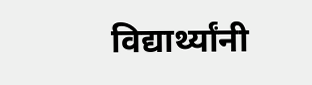विद्यार्थ्यांनी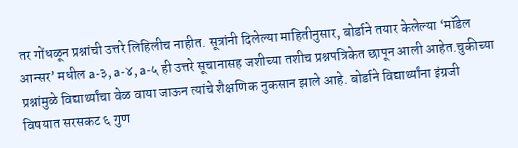तर गोंधळून प्रश्नांची उत्तरे लिहिलीच नाहीत. सूत्रांनी दिलेल्या माहितीनुसार, बोर्डाने तयार केलेल्या ‘मॉडेल आन्सर’ मधील a-३, a-४, a-५ ही उत्तरे सूचानासह जशीच्या तशीच प्रश्नपत्रिकेत छापून आली आहेत.चुकीच्या प्रश्नांमुळे विद्यार्थ्यांचा वेळ वाया जाऊन त्यांचे शैक्षणिक नुकसान झाले आहे. बोर्डाने विद्यार्थ्यांना इंग्रजी विषयात सरसकट ६ गुण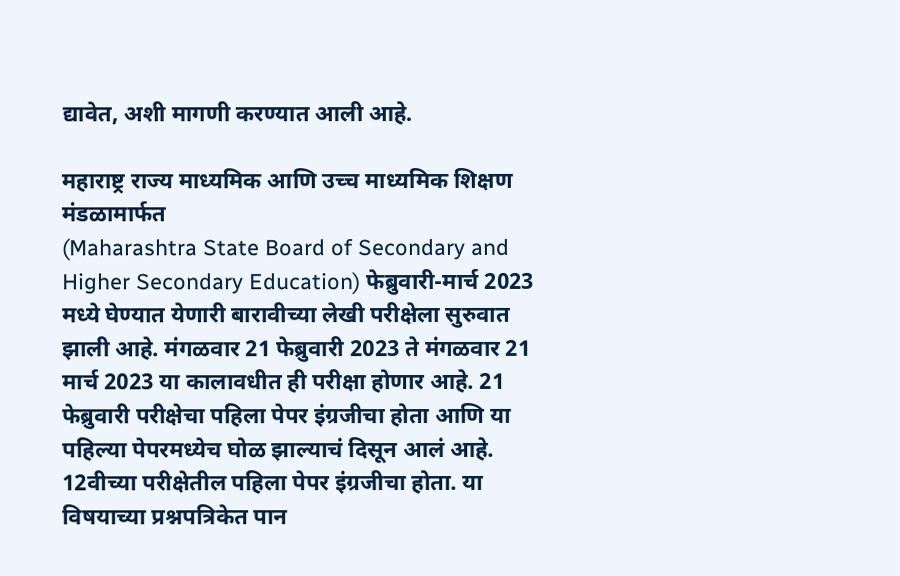द्यावेत, अशी मागणी करण्यात आली आहे.

महाराष्ट्र राज्य माध्यमिक आणि उच्च माध्यमिक शिक्षण मंडळामार्फत
(Maharashtra State Board of Secondary and Higher Secondary Education) फेब्रुवारी-मार्च 2023 मध्ये घेण्यात येणारी बारावीच्या लेखी परीक्षेला सुरुवात झाली आहे. मंगळवार 21 फेब्रुवारी 2023 ते मंगळवार 21 मार्च 2023 या कालावधीत ही परीक्षा होणार आहे. 21 फेब्रुवारी परीक्षेचा पहिला पेपर इंग्रजीचा होता आणि या पहिल्या पेपरमध्येच घोळ झाल्याचं दिसून आलं आहे.
12वीच्या परीक्षेतील पहिला पेपर इंग्रजीचा होता. या विषयाच्या प्रश्नपत्रिकेत पान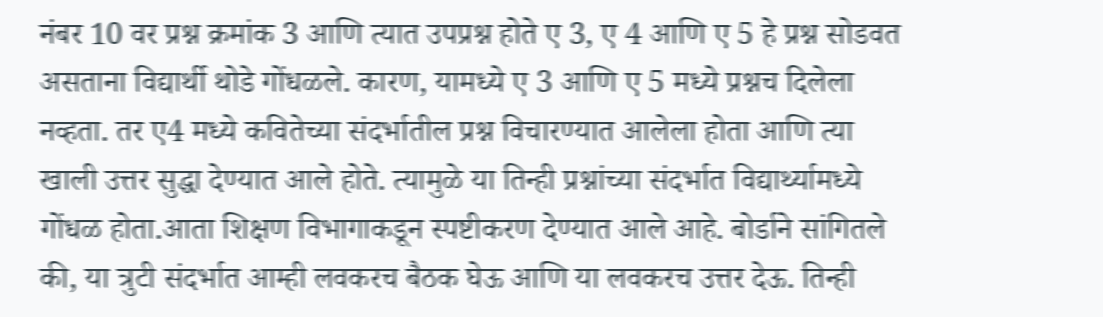नंबर 10 वर प्रश्न क्रमांक 3 आणि त्यात उपप्रश्न होते ए 3, ए 4 आणि ए 5 हे प्रश्न सोडवत असताना विद्यार्थी थोडे गोंधळले. कारण, यामध्ये ए 3 आणि ए 5 मध्ये प्रश्नच दिलेला नव्हता. तर ए4 मध्ये कवितेच्या संदर्भातील प्रश्न विचारण्यात आलेला होता आणि त्या खाली उत्तर सुद्धा देण्यात आले होते. त्यामुळे या तिन्ही प्रश्नांच्या संदर्भात विद्यार्थ्यामध्ये गोंधळ होता.आता शिक्षण विभागाकडून स्पष्टीकरण देण्यात आले आहे. बोर्डाने सांगितले की, या त्रुटी संदर्भात आम्ही लवकरच बैठक घेऊ आणि या लवकरच उत्तर देऊ. तिन्ही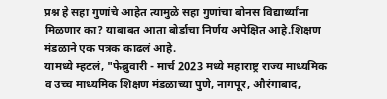प्रश्न हे सहा गुणांचे आहेत त्यामुळे सहा गुणांचा बोनस विद्यार्थ्यांना मिळणार का? याबाबत आता बोर्डाचा निर्णय अपेक्षित आहे.शिक्षण मंडळाने एक पत्रक काढलं आहे.
यामध्ये म्हटलं, "फेब्रुवारी - मार्च 2023 मध्ये महाराष्ट्र राज्य माध्यमिक व उच्च माध्यमिक शिक्षण मंडळाच्या पुणे, नागपूर, औरंगाबाद,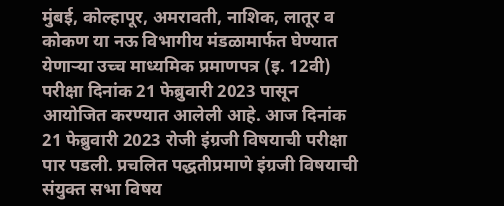मुंबई, कोल्हापूर, अमरावती, नाशिक, लातूर व कोकण या नऊ विभागीय मंडळामार्फत घेण्यात येणाऱ्या उच्च माध्यमिक प्रमाणपत्र (इ. 12वी) परीक्षा दिनांक 21 फेब्रुवारी 2023 पासून आयोजित करण्यात आलेली आहे. आज दिनांक 21 फेब्रुवारी 2023 रोजी इंग्रजी विषयाची परीक्षा पार पडली. प्रचलित पद्धतीप्रमाणे इंग्रजी विषयाची संयुक्त सभा विषय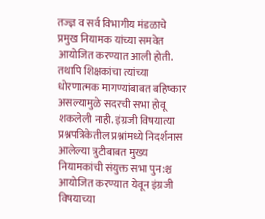तज्ज्ञ व सर्व विभागीय मंडळाचे प्रमुख नियामक यांच्या समवेत आयोजित करण्यात आली होती. तथापि शिक्षकांचा त्यांच्या धोरणात्मक मागण्यांबाबत बहिष्कार असल्यामुळे सदरची सभा होवू शकलेली नाही. इंग्रजी विषयात्या प्रश्नपत्रिकेतील प्रश्नांमध्ये निदर्शनास आलेल्या त्रुटीबाबत मुख्य नियामकांची संयुक्त सभा पुन:श्च आयोजित करण्यात येवून इंग्रजी विषयाच्या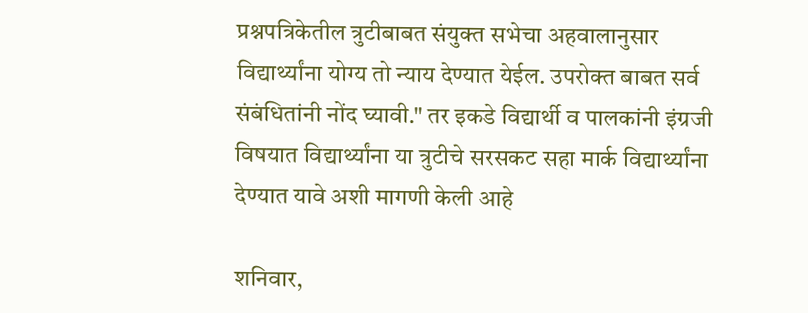प्रश्नपत्रिकेतील त्रुटीबाबत संयुक्त सभेचा अहवालानुसार विद्यार्थ्यांना योग्य तो न्याय देण्यात येईल. उपरोक्त बाबत सर्व संबंधितांनी नोंद घ्यावी." तर इकडे विद्यार्थी व पालकांनी इंग्रजी विषयात विद्यार्थ्यांना या त्रुटीचे सरसकट सहा मार्क विद्यार्थ्यांना देण्यात यावे अशी मागणी केली आहे

शनिवार,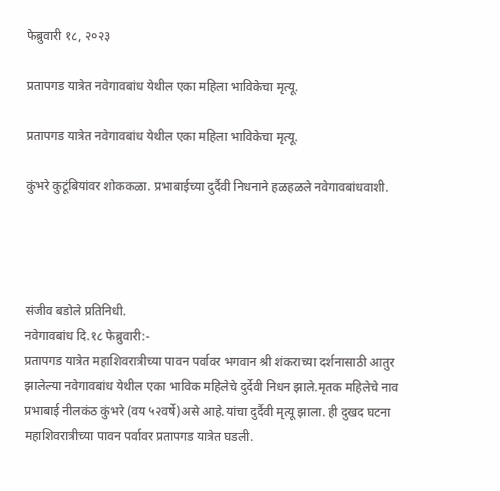फेब्रुवारी १८, २०२३

प्रतापगड यात्रेत नवेगावबांध येथील एका महिला भाविकेचा मृत्यू.

प्रतापगड यात्रेत नवेगावबांध येथील एका महिला भाविकेचा मृत्यू.

कुंभरे कुटूंबियांवर शोककळा. प्रभाबाईच्या दुर्दैवी निधनाने हळहळले नवेगावबांधवाशी.




संजीव बडोले प्रतिनिधी.
नवेगावबांध दि.१८ फेब्रुवारी:-
प्रतापगड यात्रेत महाशिवरात्रीच्या पावन पर्वावर भगवान श्री शंकराच्या दर्शनासाठी आतुर झालेल्या नवेगावबांध येथील एका भाविक महिलेचे दुर्देवी निधन झाले.मृतक महिलेचे नाव प्रभाबाई नीलकंठ कुंभरे (वय ५२वर्षे)असे आहे.यांचा दुर्दैवी मृत्यू झाला. ही दुखद घटना महाशिवरात्रीच्या पावन पर्वावर प्रतापगड यात्रेत घडली.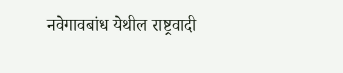नवेगावबांध येथील राष्ट्रवादी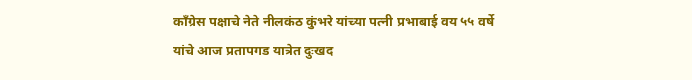काँग्रेस पक्षाचे नेते नीलकंठ कुंभरे यांच्या पत्नी प्रभाबाई वय ५५ वर्षे यांचे आज प्रतापगड यात्रेत दुःखद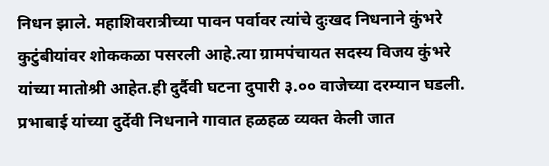निधन झाले. महाशिवरात्रीच्या पावन पर्वावर त्यांचे दुःखद निधनाने कुंभरे कुटुंबीयांवर शोककळा पसरली आहे.त्या ग्रामपंचायत सदस्य विजय कुंभरे यांच्या मातोश्री आहेत.ही दुर्दैवी घटना दुपारी ३.०० वाजेच्या दरम्यान घडली. प्रभाबाई यांच्या दुर्देवी निधनाने गावात हळहळ व्यक्त केली जात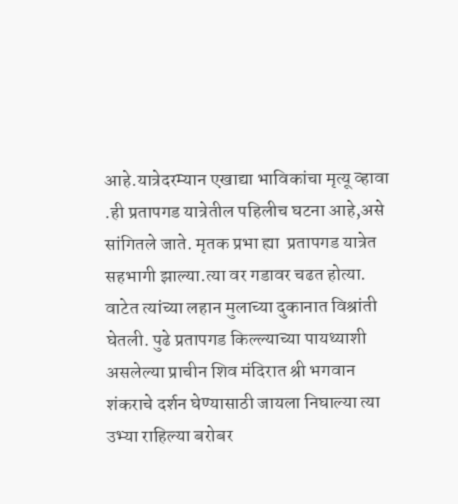आहे.यात्रेदरम्यान एखाद्या भाविकांचा मृत्यू व्हावा .ही प्रतापगड यात्रेतील पहिलीच घटना आहे,असे सांगितले जाते. मृतक प्रभा ह्या  प्रतापगड यात्रेत सहभागी झाल्या.त्या वर गडावर चढत होत्या. वाटेत त्यांच्या लहान मुलाच्या दुकानात विश्रांती घेतली. पुढे प्रतापगड किल्ल्याच्या पायथ्याशी असलेल्या प्राचीन शिव मंदिरात श्री भगवान शंकराचे दर्शन घेण्यासाठी जायला निघाल्या त्या उभ्या राहिल्या बरोबर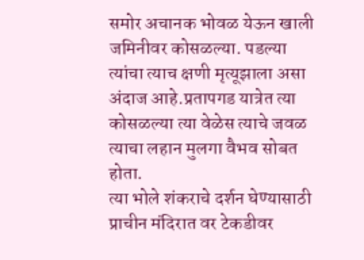समोर अचानक भोवळ येऊन खाली जमिनीवर कोसळल्या. पडल्या त्यांचा त्याच क्षणी मृत्यूझाला असा अंदाज आहे.प्रतापगड यात्रेत त्या कोसळल्या त्या वेळेस त्याचे जवळ त्याचा लहान मुलगा वैभव सोबत होता.
त्या भोले शंकराचे दर्शन घेण्यासाठी प्राचीन मंदिरात वर टेकडीवर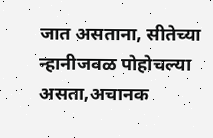जात असताना, सीतेच्या न्हानीजवळ पोहोचल्या असता,अचानक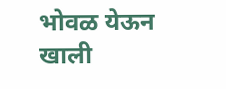भोवळ येऊन  खाली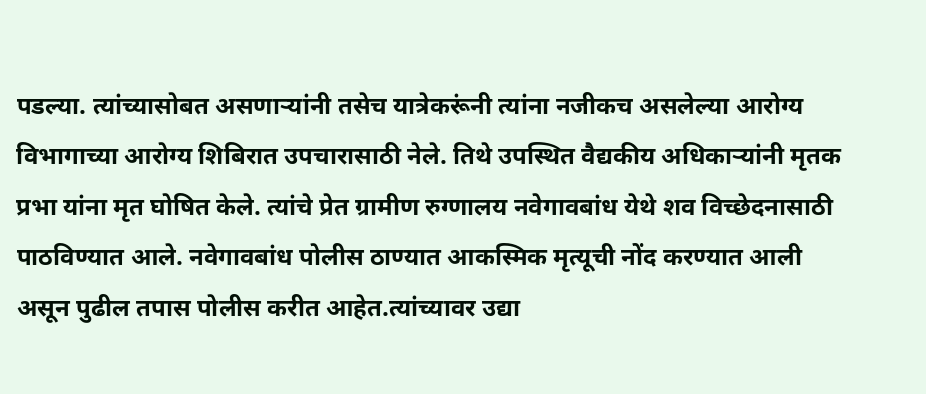पडल्या. त्यांच्यासोबत असणाऱ्यांनी तसेच यात्रेकरूंनी त्यांना नजीकच असलेल्या आरोग्य विभागाच्या आरोग्य शिबिरात उपचारासाठी नेले. तिथे उपस्थित वैद्यकीय अधिकाऱ्यांनी मृतक प्रभा यांना मृत घोषित केले. त्यांचे प्रेत ग्रामीण रुग्णालय नवेगावबांध येथे शव विच्छेदनासाठी पाठविण्यात आले. नवेगावबांध पोलीस ठाण्यात आकस्मिक मृत्यूची नोंद करण्यात आली असून पुढील तपास पोलीस करीत आहेत.त्यांच्यावर उद्या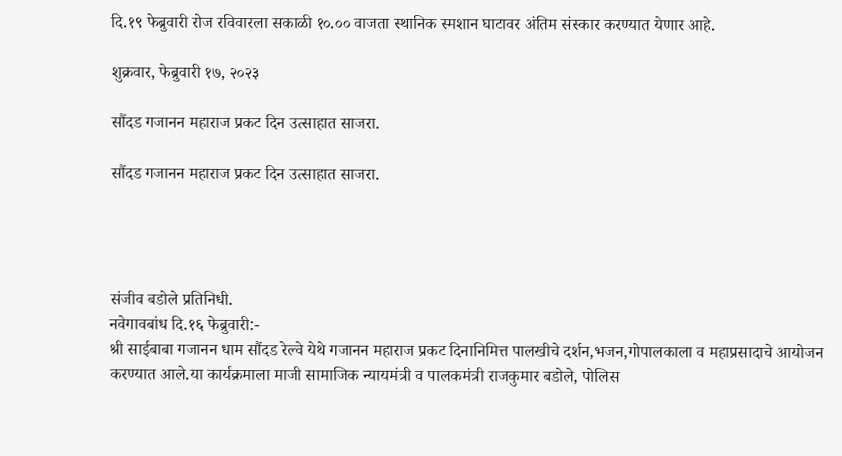दि.१९ फेब्रुवारी रोज रविवारला सकाळी १०.०० वाजता स्थानिक स्मशान घाटावर अंतिम संस्कार करण्यात येणार आहे.

शुक्रवार, फेब्रुवारी १७, २०२३

सौंदड गजानन महाराज प्रकट दिन उत्साहात साजरा.

सौंदड गजानन महाराज प्रकट दिन उत्साहात साजरा.




संजीव बडोले प्रतिनिधी.
नवेगावबांध दि.१६ फेब्रुवारी:-
श्री साईबाबा गजानन धाम सौंदड रेल्वे येथे गजानन महाराज प्रकट दिनानिमित्त पालखीचे दर्शन,भजन,गोपालकाला व महाप्रसादाचे आयोजन करण्यात आले.या कार्यक्रमाला माजी सामाजिक न्यायमंत्री व पालकमंत्री राजकुमार बडोले, पोलिस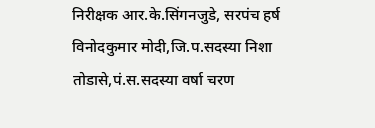निरीक्षक आर.के.सिंगनजुडे, सरपंच हर्ष विनोदकुमार मोदी,जि.प.सदस्या निशा तोडासे,पं.स.सदस्या वर्षा चरण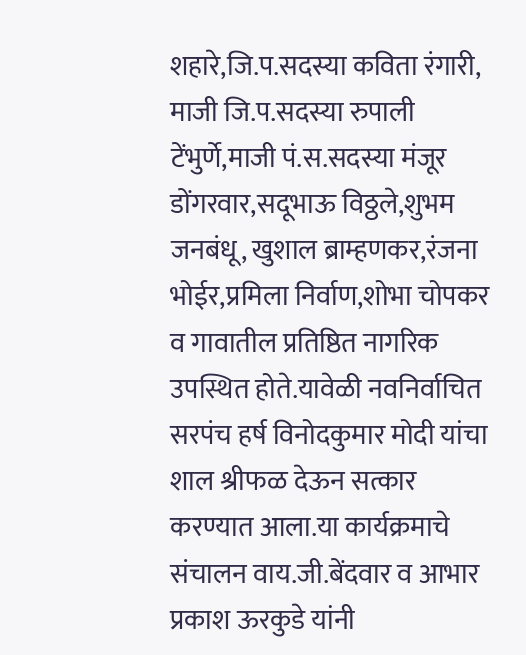शहारे,जि.प.सदस्या कविता रंगारी, माजी जि.प.सदस्या रुपाली टेंभुर्णे,माजी पं.स.सदस्या मंजूर डोंगरवार,सदूभाऊ विठ्ठले,शुभम जनबंधू, खुशाल ब्राम्हणकर,रंजना भोईर,प्रमिला निर्वाण,शोभा चोपकर व गावातील प्रतिष्ठित नागरिक उपस्थित होते.यावेळी नवनिर्वाचित सरपंच हर्ष विनोदकुमार मोदी यांचा शाल श्रीफळ देऊन सत्कार करण्यात आला.या कार्यक्रमाचे संचालन वाय.जी.बेंदवार व आभार प्रकाश ऊरकुडे यांनी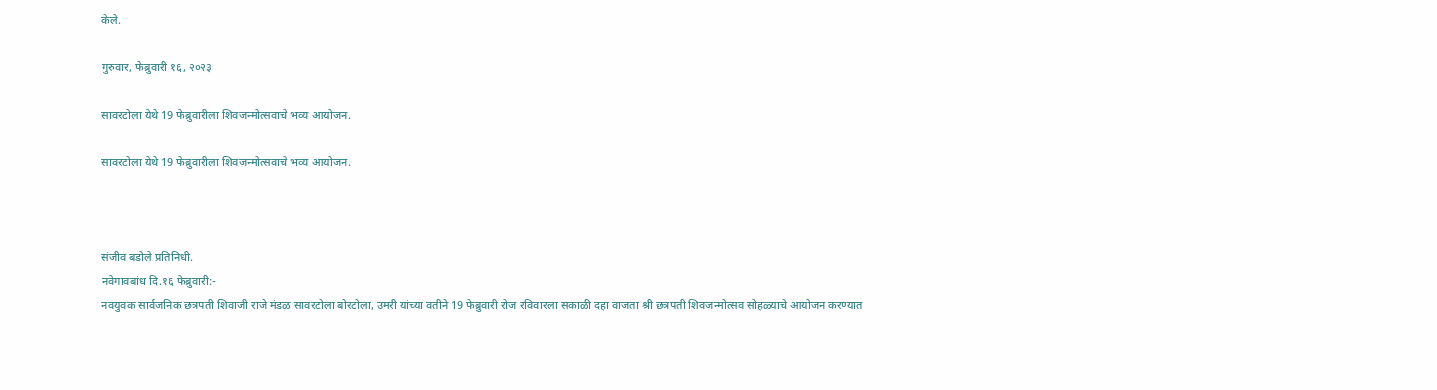केले.

गुरुवार, फेब्रुवारी १६, २०२३

सावरटोला येथे 19 फेब्रुवारीला शिवजन्मोत्सवाचे भव्य आयोजन.

सावरटोला येथे 19 फेब्रुवारीला शिवजन्मोत्सवाचे भव्य आयोजन.



संजीव बडोले प्रतिनिधी.
नवेगावबांध दि.१६ फेब्रुवारी:-
नवयुवक सार्वजनिक छत्रपती शिवाजी राजे मंडळ सावरटोला बोरटोला, उमरी यांच्या वतीने 19 फेब्रुवारी रोज रविवारला सकाळी दहा वाजता श्री छत्रपती शिवजन्मोत्सव सोहळ्याचे आयोजन करण्यात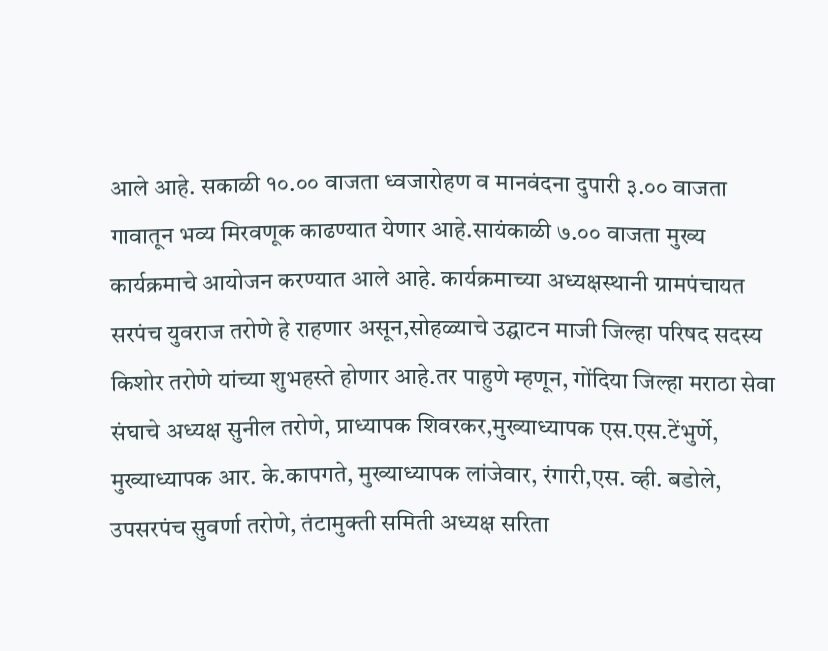आले आहे. सकाळी १०.०० वाजता ध्वजारोहण व मानवंदना दुपारी ३.०० वाजता गावातून भव्य मिरवणूक काढण्यात येणार आहे.सायंकाळी ७.०० वाजता मुख्य कार्यक्रमाचे आयोजन करण्यात आले आहे. कार्यक्रमाच्या अध्यक्षस्थानी ग्रामपंचायत सरपंच युवराज तरोणे हे राहणार असून,सोहळ्याचे उद्घाटन माजी जिल्हा परिषद सदस्य किशोर तरोणे यांच्या शुभहस्ते होणार आहे.तर पाहुणे म्हणून, गोंदिया जिल्हा मराठा सेवा संघाचे अध्यक्ष सुनील तरोणे, प्राध्यापक शिवरकर,मुख्याध्यापक एस.एस.टेंभुर्णे, मुख्याध्यापक आर. के.कापगते, मुख्याध्यापक लांजेवार, रंगारी,एस. व्ही. बडोले, उपसरपंच सुवर्णा तरोणे, तंटामुक्ती समिती अध्यक्ष सरिता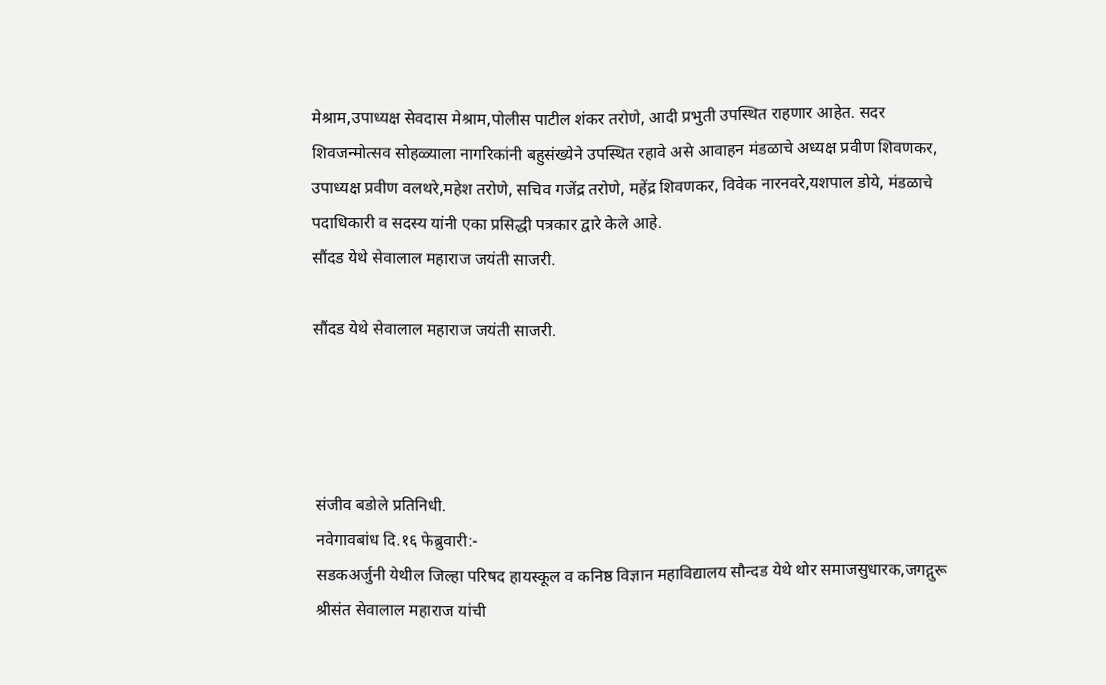मेश्राम,उपाध्यक्ष सेवदास मेश्राम,पोलीस पाटील शंकर तरोणे, आदी प्रभुती उपस्थित राहणार आहेत. सदर शिवजन्मोत्सव सोहळ्याला नागरिकांनी बहुसंख्येने उपस्थित रहावे असे आवाहन मंडळाचे अध्यक्ष प्रवीण शिवणकर, उपाध्यक्ष प्रवीण वलथरे,महेश तरोणे, सचिव गजेंद्र तरोणे, महेंद्र शिवणकर, विवेक नारनवरे,यशपाल डोये, मंडळाचे पदाधिकारी व सदस्य यांनी एका प्रसिद्धी पत्रकार द्वारे केले आहे.
सौंदड येथे सेवालाल महाराज जयंती साजरी.

सौंदड येथे सेवालाल महाराज जयंती साजरी.




संजीव बडोले प्रतिनिधी.
नवेगावबांध दि.१६ फेब्रुवारी:-
सडकअर्जुनी येथील जिल्हा परिषद हायस्कूल व कनिष्ठ विज्ञान महाविद्यालय सौन्दड येथे थोर समाजसुधारक,जगद्गुरू श्रीसंत सेवालाल महाराज यांची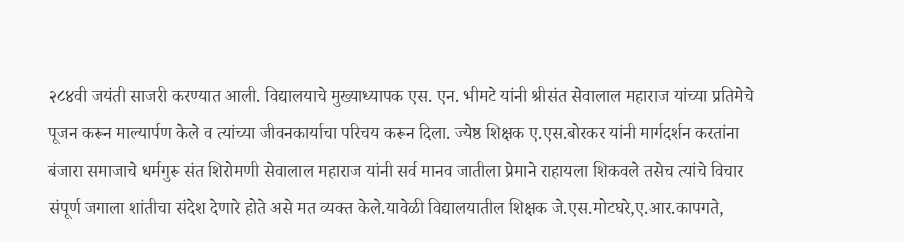२८४वी जयंती साजरी करण्यात आली. विद्यालयाचे मुख्याध्यापक एस. एन. भीमटे यांनी श्रीसंत सेवालाल महाराज यांच्या प्रतिमेचे पूजन करून माल्यार्पण केले व त्यांच्या जीवनकार्याचा परिचय करून दिला. ज्येष्ठ शिक्षक ए.एस.बोरकर यांनी मार्गदर्शन करतांना बंजारा समाजाचे धर्मगुरू संत शिरोमणी सेवालाल महाराज यांनी सर्व मानव जातीला प्रेमाने राहायला शिकवले तसेच त्यांचे विचार संपूर्ण जगाला शांतीचा संदेश देणारे होते असे मत व्यक्त केले.यावेळी विद्यालयातील शिक्षक जे.एस.मोटघरे,ए.आर.कापगते,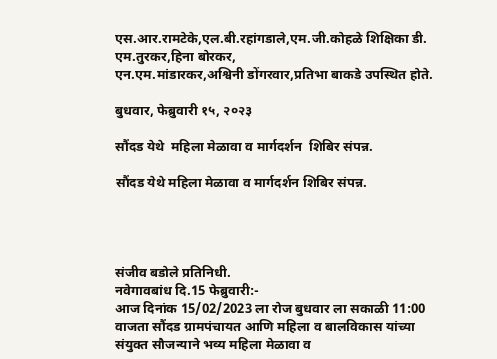एस.आर.रामटेके,एल.बी.रहांगडाले,एम.जी.कोहळे शिक्षिका डी. एम.तुरकर,हिना बोरकर,
एन.एम.मांडारकर,अश्विनी डोंगरवार,प्रतिभा बाकडे उपस्थित होते.

बुधवार, फेब्रुवारी १५, २०२३

सौंदड येथे  महिला मेळावा व मार्गदर्शन  शिबिर संपन्न.

सौंदड येथे महिला मेळावा व मार्गदर्शन शिबिर संपन्न.




संजीव बडोले प्रतिनिधी.
नवेगावबांध दि.15 फेब्रुवारी:-
आज दिनांक 15/02/2023 ला रोज बुधवार ला सकाळी 11:00  वाजता सौंदड ग्रामपंचायत आणि महिला व बालविकास यांच्या संयुक्त सौजन्याने भव्य महिला मेळावा व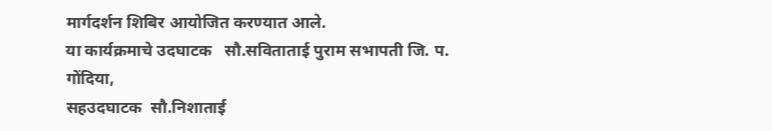मार्गदर्शन शिबिर आयोजित करण्यात आले.
या कार्यक्रमाचे उदघाटक   सौ.सविताताई पुराम सभापती जि. प. गोंदिया,
सहउदघाटक  सौ.निशाताई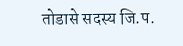तोडासे सदस्य जि.प.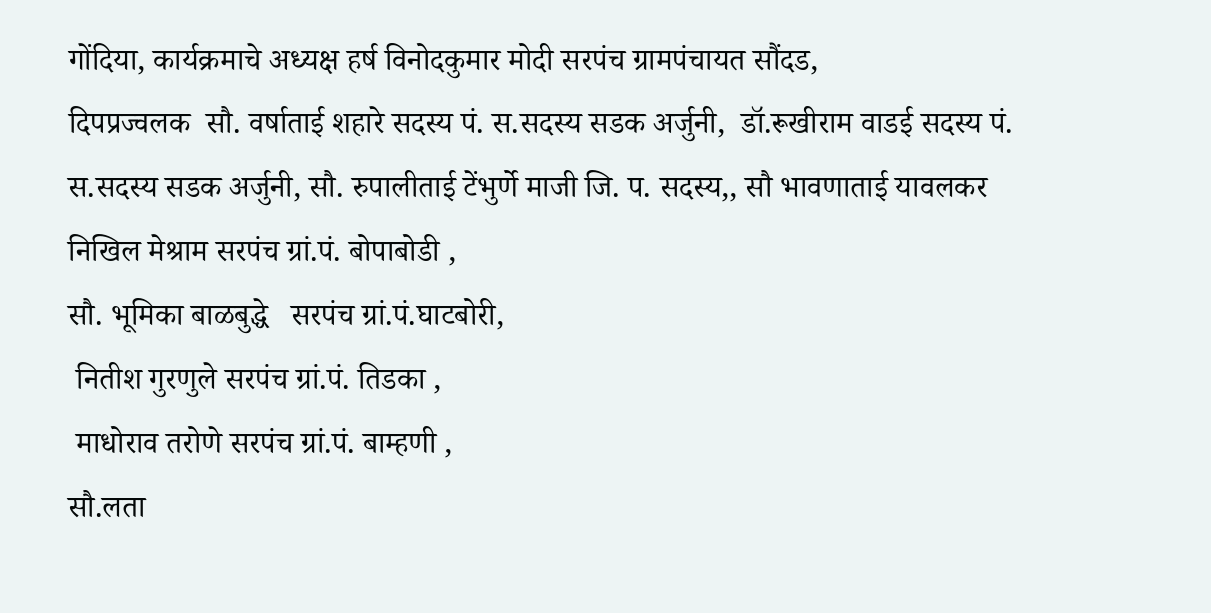गोंदिया, कार्यक्रमाचे अध्यक्ष हर्ष विनोदकुमार मोदी सरपंच ग्रामपंचायत सौंदड,
दिपप्रज्वलक  सौ. वर्षाताई शहारे सदस्य पं. स.सदस्य सडक अर्जुनी,  डॉ.रूखीराम वाडई सदस्य पं. स.सदस्य सडक अर्जुनी, सौ. रुपालीताई टेंभुर्णे माजी जि. प. सदस्य,, सौ भावणाताई यावलकर
निखिल मेश्राम सरपंच ग्रां.पं. बोपाबोडी ,
सौ. भूमिका बाळबुद्धे   सरपंच ग्रां.पं.घाटबोरी,
 नितीश गुरणुले सरपंच ग्रां.पं. तिडका ,
 माधोराव तरोणे सरपंच ग्रां.पं. बाम्हणी ,
सौ.लता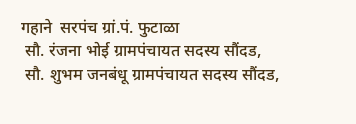गहाने  सरपंच ग्रां.पं. फुटाळा
 सौ. रंजना भोई ग्रामपंचायत सदस्य सौंदड,
 सौ. शुभम जनबंधू ग्रामपंचायत सदस्य सौंदड,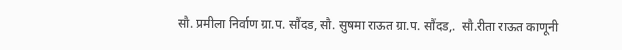सौ. प्रमीला निर्वाण ग्रा.प. सौंदड, सौ. सुषमा राऊत ग्रा.प. सौंदड,.  सौ.रीता राऊत काणूनी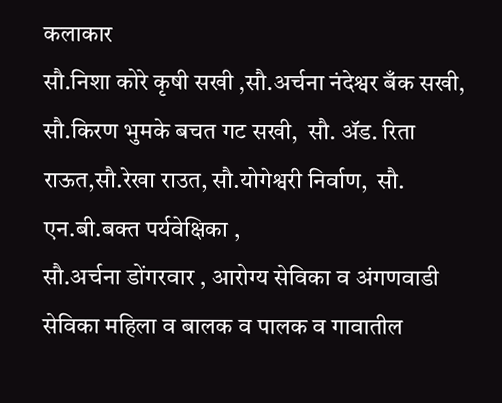कलाकार
सौ.निशा कोरे कृषी सखी ,सौ.अर्चना नंदेश्वर बँक सखी, सौ.किरण भुमके बचत गट सखी,  सौ. ॲड. रिता राऊत,सौ.रेखा राउत, सौ.योगेश्वरी निर्वाण,  सौ. एन.बी.बक्त पर्यवेक्षिका ,
सौ.अर्चना डोंगरवार , आरोग्य सेविका व अंगणवाडी सेविका महिला व बालक व पालक व गावातील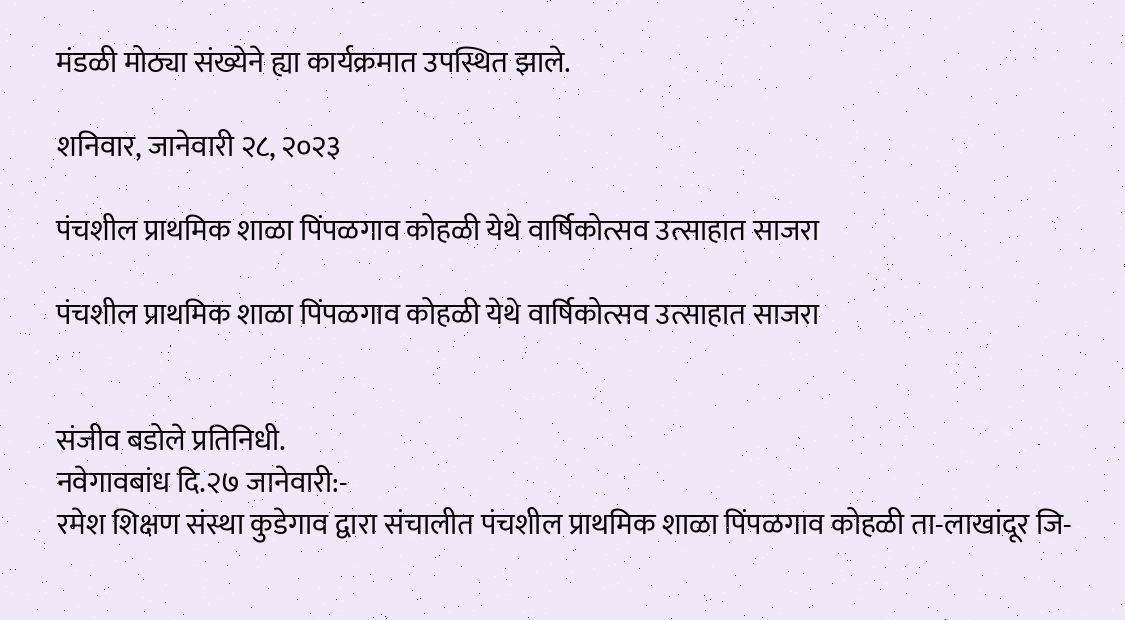मंडळी मोठ्या संख्येने ह्या कार्यक्रमात उपस्थित झाले.

शनिवार, जानेवारी २८, २०२३

पंचशील प्राथमिक शाळा पिंपळगाव कोहळी येथे वार्षिकोत्सव उत्साहात साजरा

पंचशील प्राथमिक शाळा पिंपळगाव कोहळी येथे वार्षिकोत्सव उत्साहात साजरा


संजीव बडोले प्रतिनिधी.
नवेगावबांध दि.२७ जानेवारी:-
रमेश शिक्षण संस्था कुडेगाव द्वारा संचालीत पंचशील प्राथमिक शाळा पिंपळगाव कोहळी ता-लाखांदूर जि-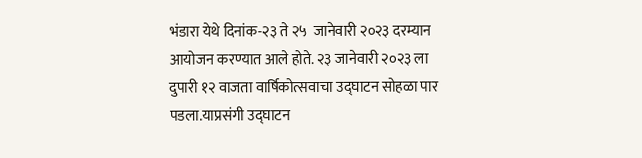भंडारा येथे दिनांक-२३ ते २५  जानेवारी २०२३ दरम्यान आयोजन करण्यात आले होते. २३ जानेवारी २०२३ ला दुपारी १२ वाजता वार्षिकोत्सवाचा उद्घाटन सोहळा पार पडला.याप्रसंगी उद्घाटन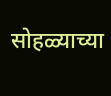सोहळ्याच्या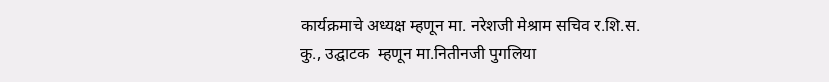कार्यक्रमाचे अध्यक्ष म्हणून मा. नरेशजी मेश्राम सचिव र.शि.स. कु., उद्घाटक  म्हणून मा.नितीनजी पुगलिया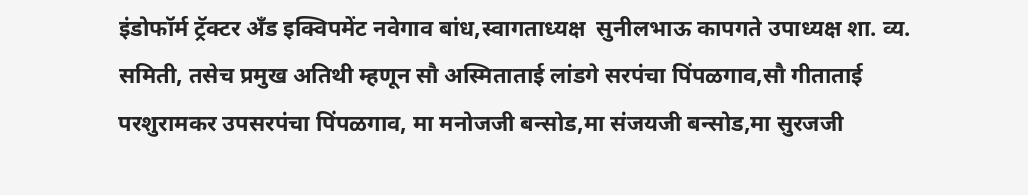इंडोफॉर्म ट्रॅक्टर अँड इक्विपमेंट नवेगाव बांध,स्वागताध्यक्ष  सुनीलभाऊ कापगते उपाध्यक्ष शा. व्य. समिती, तसेच प्रमुख अतिथी म्हणून सौ अस्मिताताई लांडगे सरपंचा पिंपळगाव,सौ गीताताई परशुरामकर उपसरपंचा पिंपळगाव, मा मनोजजी बन्सोड,मा संजयजी बन्सोड,मा सुरजजी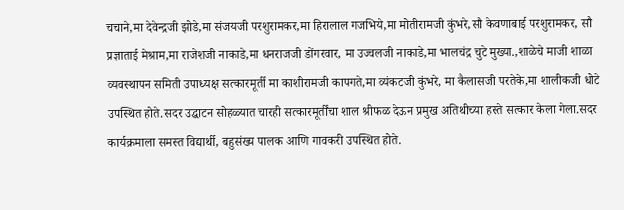चचाने,मा देवेन्द्रजी झोडे,मा संजयजी परशुरामकर,मा हिरालाल गजभिये,मा मोतीरामजी कुंभरे,सौ केवणाबाई परशुरामकर, सौ प्रज्ञाताई मेश्राम,मा राजेशजी नाकाडे,मा धनराजजी डोंगरवार, मा उज्वलजी नाकाडे,मा भालचंद्र चुटे मुख्या.,शाळेचे माजी शाळा व्यवस्थापन समिती उपाध्यक्ष सत्कारमूर्ती मा काशीरामजी कापगते,मा व्यंकटजी कुंभरे, मा कैलासजी परतेके,मा शालीकजी धोटे उपस्थित होते.सदर उद्घाटन सोहळ्यात चारही सत्कारमूर्तींचा शाल श्रीफळ देऊन प्रमुख अतिथीच्या हस्ते सत्कार केला गेला.सदर कार्यक्रमाला समस्त विद्यार्थी, बहुसंख्य पालक आणि गावकरी उपस्थित होते.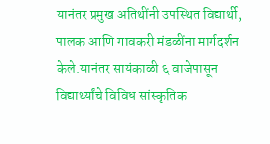यानंतर प्रमुख अतिथींनी उपस्थित विद्यार्थी, पालक आणि गावकरी मंडळींना मार्गदर्शन केले.यानंतर सायंकाळी ६ वाजेपासून विद्यार्थ्यांचे विविध सांस्कृतिक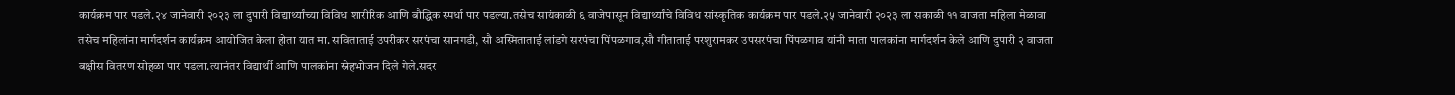कार्यक्रम पार पडले.२४ जानेवारी २०२३ ला दुपारी विद्यार्थ्यांच्या विविध शारीरिक आणि बौद्धिक स्पर्धा पार पडल्या.तसेच सायंकाळी ६ वाजेपासून विद्यार्थ्यांचे विविध सांस्कृतिक कार्यक्रम पार पडले.२५ जानेवारी २०२३ ला सकाळी ११ वाजता महिला मेळावा तसेच महिलांना मार्गदर्शन कार्यक्रम आयोजित केला होता यात मा. सविताताई उपरीकर सरपंचा सानगडी, सौ अस्मिताताई लांडगे सरपंचा पिंपळगाव,सौ गीताताई परशुरामकर उपसरपंचा पिंपळगाव यांनी माता पालकांना मार्गदर्शन केले आणि दुपारी २ वाजता बक्षीस वितरण सोहळा पार पडला.त्यानंतर विद्यार्थी आणि पालकांना स्नेहभोजन दिले गेले.सदर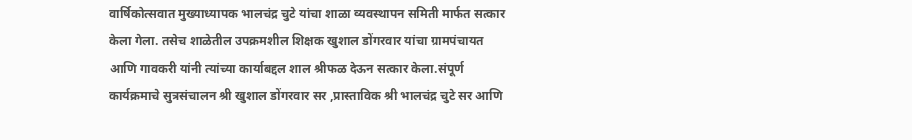वार्षिकोत्सवात मुख्याध्यापक भालचंद्र चुटे यांचा शाळा व्यवस्थापन समिती मार्फत सत्कार केला गेला. तसेच शाळेतील उपक्रमशील शिक्षक खुशाल डोंगरवार यांचा ग्रामपंचायत आणि गावकरी यांनी त्यांच्या कार्याबद्दल शाल श्रीफळ देऊन सत्कार केला.संपूर्ण कार्यक्रमाचे सुत्रसंचालन श्री खुशाल डोंगरवार सर ,प्रास्ताविक श्री भालचंद्र चुटे सर आणि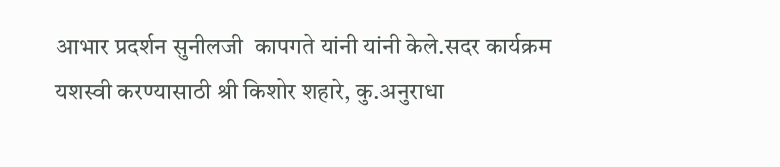आभार प्रदर्शन सुनीलजी  कापगते यांनी यांनी केले.सदर कार्यक्रम यशस्वी करण्यासाठी श्री किशोर शहारे, कु.अनुराधा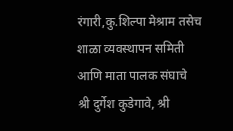रंगारी,कु.शिल्पा मेश्राम तसेच शाळा व्यवस्थापन समिती आणि माता पालक संघाचे  श्री दुर्गेश कुडेगावे, श्री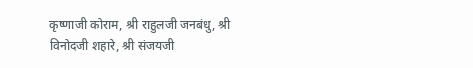कृष्णाजी कोराम, श्री राहुलजी जनबंधु, श्री विनोदजी शहारे, श्री संजयजी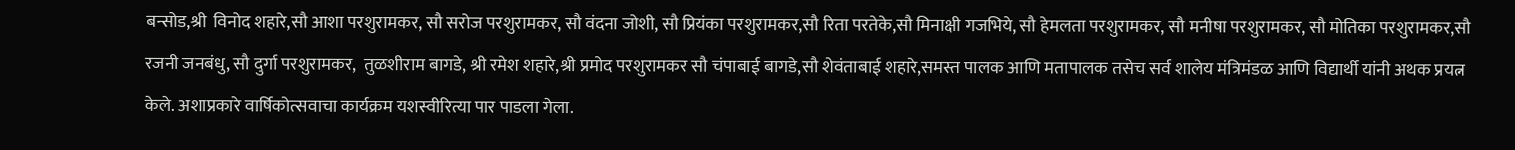बन्सोड,श्री  विनोद शहारे,सौ आशा परशुरामकर, सौ सरोज परशुरामकर, सौ वंदना जोशी, सौ प्रियंका परशुरामकर,सौ रिता परतेके,सौ मिनाक्षी गजभिये, सौ हेमलता परशुरामकर, सौ मनीषा परशुरामकर, सौ मोतिका परशुरामकर,सौ रजनी जनबंधु, सौ दुर्गा परशुरामकर,  तुळशीराम बागडे, श्री रमेश शहारे,श्री प्रमोद परशुरामकर सौ चंपाबाई बागडे,सौ शेवंताबाई शहारे,समस्त पालक आणि मतापालक तसेच सर्व शालेय मंत्रिमंडळ आणि विद्यार्थी यांनी अथक प्रयत्न केले. अशाप्रकारे वार्षिकोत्सवाचा कार्यक्रम यशस्वीरित्या पार पाडला गेला.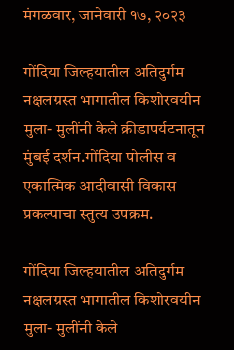मंगळवार, जानेवारी १७, २०२३

गोंदिया जिल्हयातील अतिदुर्गम नक्षलग्रस्त भागातील किशोरवयीन मुला- मुलींनी केले क्रीडापर्यटनातून मुंबई दर्शन.गोंदिया पोलीस व एकात्मिक आदीवासी विकास प्रकल्पाचा स्तुत्य उपक्रम.

गोंदिया जिल्हयातील अतिदुर्गम नक्षलग्रस्त भागातील किशोरवयीन मुला- मुलींनी केले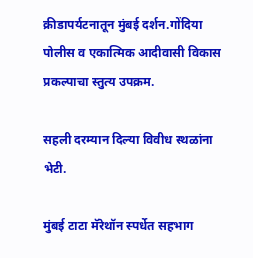क्रीडापर्यटनातून मुंबई दर्शन.गोंदिया पोलीस व एकात्मिक आदीवासी विकास प्रकल्पाचा स्तुत्य उपक्रम.

सहली दरम्यान दिल्या विवीध स्थळांना भेटी.

मुंबई टाटा मॅरेथॉन स्पर्धेत सहभाग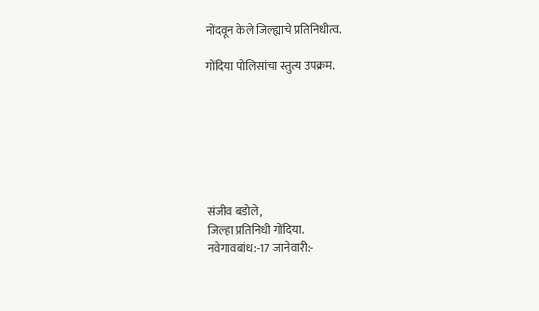नोंदवून केले जिल्ह्याचे प्रतिनिधीत्व.

गोंदिया पोलिसांचा स्तुत्य उपक्रम.







संजीव बडोले,
जिल्हा प्रतिनिधी गोंदिया.
नवेगावबांध:-17 जानेवारी:-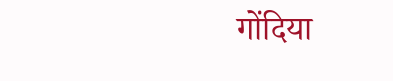गोंदिया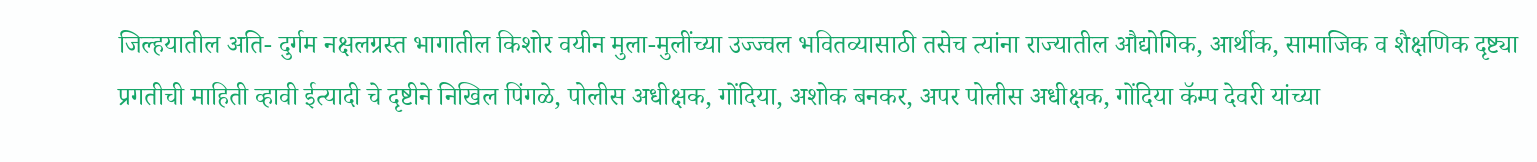जिल्हयातील अति- दुर्गम नक्षलग्रस्त भागातील किशोर वयीन मुला-मुलींच्या उज्ज्वल भवितव्यासाठी तसेच त्यांना राज्यातील औद्योगिक, आर्थीक, सामाजिक व शैक्षणिक दृष्ट्या प्रगतीची माहिती व्हावी ईत्यादी चे दृष्टीने निखिल पिंगळे, पोलीस अधीक्षक, गोंदिया, अशोक बनकर, अपर पोलीस अधीक्षक, गोंदिया कॅम्प देवरी यांच्या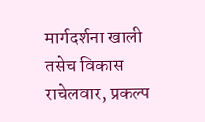मार्गदर्शना खाली तसेच विकास राचेलवार, प्रकल्प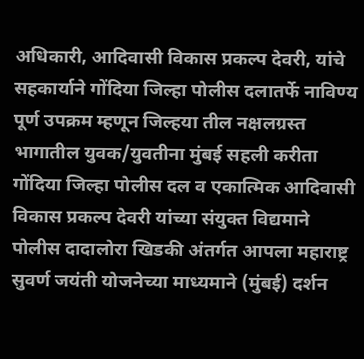अधिकारी, आदिवासी विकास प्रकल्प देवरी, यांचे सहकार्याने गोंदिया जिल्हा पोलीस दलातर्फे नाविण्य पूर्ण उपक्रम म्हणून जिल्हया तील नक्षलग्रस्त भागातील युवक/युवतीना मुंबई सहली करीता गोंदिया जिल्हा पोलीस दल व एकात्मिक आदिवासी विकास प्रकल्प देवरी यांच्या संयुक्त विद्यमाने पोलीस दादालोरा खिडकी अंतर्गत आपला महाराष्ट्र सुवर्ण जयंती योजनेच्या माध्यमाने (मुंबई) दर्शन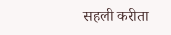सहली करीता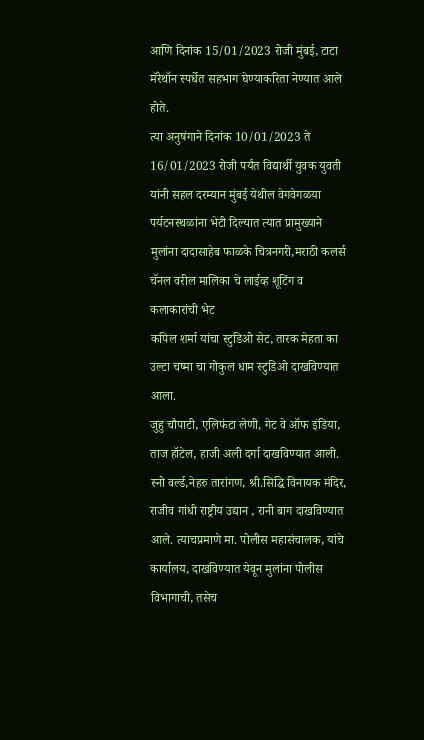आणि दिनांक 15/01/2023 रोजी मुंबई, टाटा मॅरेथॉन स्पर्धेत सहभाग घेण्याकरिता नेण्यात आले होते.
त्या अनुषंगाने दिनांक 10/01/2023 ते 16/01/2023 रोजी पर्यंत विद्यार्थी युवक युवती यांनी सहल दरम्यान मुंबई येथील वेगवेगळया पर्यटनस्थळांना भेटी दिल्यात त्यात प्रामुख्याने
मुलांना दादासाहेब फाळके चित्रनगरी,मराठी कलर्स चॅनल वरील मालिका चे लाईव्ह शूटिंग व कलाकारांची भेट
कपिल शर्मा यांचा स्टुडिओ सेट, तारक मेहता का उल्टा चष्मा चा गोकुल धाम स्टुडिओ दाखविण्यात आला.
जुहु चौपाटी, एलिफंटा लेणी, गेट वे ऑफ इंडिया, ताज हॉटेल, हाजी अली दर्गा दाखविण्यात आली.
स्नो वर्ल्ड,नेहरु तारांगण, श्री.सिद्धि विनायक मंदिर, राजीव गांधी राष्ट्रीय उद्यान , रानी बाग दाखविण्यात आले. त्याचप्रमाणे मा. पोलीस महासंचालक, यांचे कार्यालय, दाखविण्यात येवून मुलांना पोलीस विभागाची, तसेच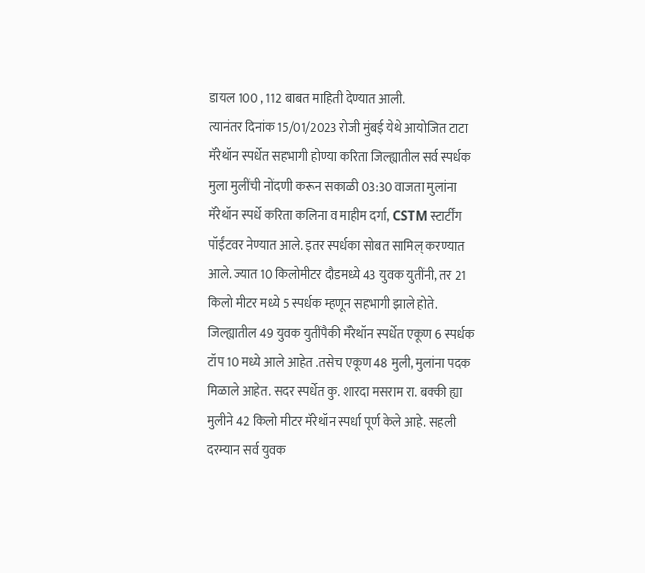डायल 100 , 112 बाबत माहिती देण्यात आली.
त्यानंतर दिनांक 15/01/2023 रोजी मुंबई येथे आयोजित टाटा मॅरेथॉन स्पर्धेत सहभागी होण्या करिता जिल्ह्यातील सर्व स्पर्धक मुला मुलींची नोंदणी करून सकाळी 03:30 वाजता मुलांना मॅरेथॉन स्पर्धे करिता कलिना व माहीम दर्गा, CSTM स्टार्टींग पॉईंटवर नेण्यात आले. इतर स्पर्धका सोबत सामिल् करण्यात आले. ज्यात 10 किलोमीटर दौडमध्ये 43 युवक युतींनी, तर 21 किलो मीटर मध्ये 5 स्पर्धक म्हणून सहभागी झाले होते.
जिल्ह्यातील 49 युवक युतींपैकी मॅरेथॉन स्पर्धेत एकूण 6 स्पर्धक टॉप 10 मध्ये आले आहेत .तसेच एकूण 48 मुली, मुलांना पदक मिळाले आहेत. सदर स्पर्धेत कु. शारदा मसराम रा. बक्की ह्या मुलीने 42 किलो मीटर मॅरेथॉन स्पर्धा पूर्ण केले आहे. सहली दरम्यान सर्व युवक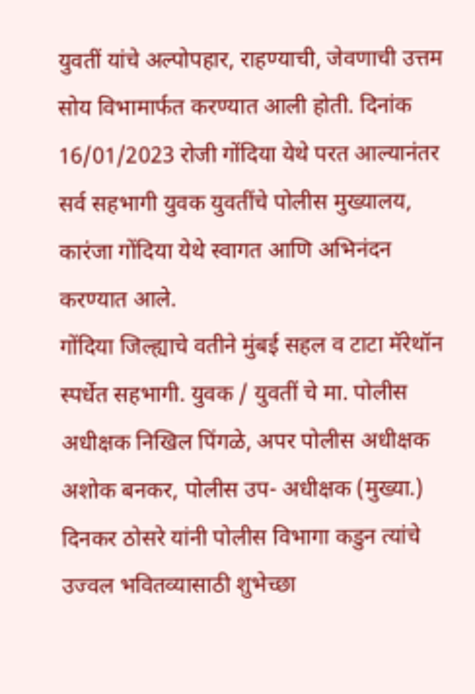युवतीं यांचे अल्पोपहार, राहण्याची, जेवणाची उत्तम सोय विभामार्फत करण्यात आली होती. दिनांक 16/01/2023 रोजी गोंदिया येथे परत आल्यानंतर सर्व सहभागी युवक युवतींचे पोलीस मुख्यालय, कारंजा गोंदिया येथे स्वागत आणि अभिनंदन करण्यात आले.
गोंदिया जिल्ह्याचे वतीने मुंबई सहल व टाटा मॅरेथॉन स्पर्धेत सहभागी. युवक / युवतीं चे मा. पोलीस अधीक्षक निखिल पिंगळे, अपर पोलीस अधीक्षक अशोक बनकर, पोलीस उप- अधीक्षक (मुख्या.) दिनकर ठोसरे यांनी पोलीस विभागा कडुन त्यांचे उज्वल भवितव्यासाठी शुभेच्छा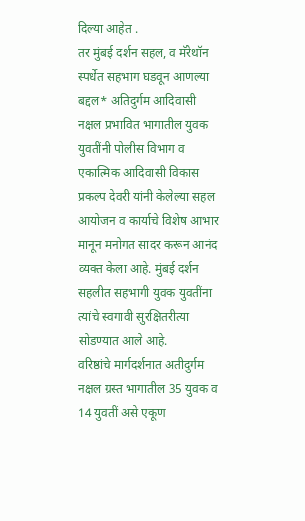दिल्या आहेत .
तर मुंबई दर्शन सहल, व मॅरेथॉन स्पर्धेत सहभाग घडवून आणल्या बद्दल* अतिदुर्गम आदिवासी नक्षल प्रभावित भागातील युवक युवतींनी पोलीस विभाग व एकात्मिक आदिवासी विकास प्रकल्प देवरी यांनी केलेल्या सहल आयोजन व कार्याचे विशेष आभार मानून मनोगत सादर करून आनंद व्यक्त केला आहे. मुंबई दर्शन सहलीत सहभागी युवक युवतींना त्यांचे स्वगावी सुरक्षितरीत्या सोडण्यात आले आहे.
वरिष्ठांचे मार्गदर्शनात अतीदुर्गम नक्षल ग्रस्त भागातील 35 युवक व 14 युवतीं असे एकूण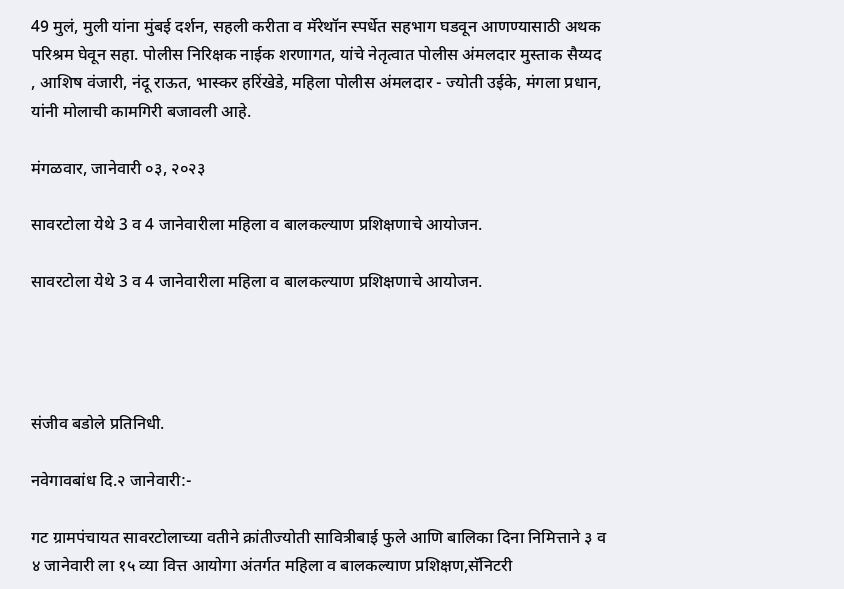49 मुलं, मुली यांना मुंबई दर्शन, सहली करीता व मॅरेथॉन स्पर्धेत सहभाग घडवून आणण्यासाठी अथक परिश्रम घेवून सहा. पोलीस निरिक्षक नाईक शरणागत, यांचे नेतृत्वात पोलीस अंमलदार मुस्ताक सैय्यद , आशिष वंजारी, नंदू राऊत, भास्कर हरिंखेडे, महिला पोलीस अंमलदार - ज्योती उईके, मंगला प्रधान, यांनी मोलाची कामगिरी बजावली आहे.

मंगळवार, जानेवारी ०३, २०२३

सावरटोला येथे 3 व 4 जानेवारीला महिला व बालकल्याण प्रशिक्षणाचे आयोजन.

सावरटोला येथे 3 व 4 जानेवारीला महिला व बालकल्याण प्रशिक्षणाचे आयोजन.




संजीव बडोले प्रतिनिधी.

नवेगावबांध दि.२ जानेवारी:-

गट ग्रामपंचायत सावरटोलाच्या वतीने क्रांतीज्योती सावित्रीबाई फुले आणि बालिका दिना निमित्ताने ३ व ४ जानेवारी ला १५ व्या वित्त आयोगा अंतर्गत महिला व बालकल्याण प्रशिक्षण,सॅनिटरी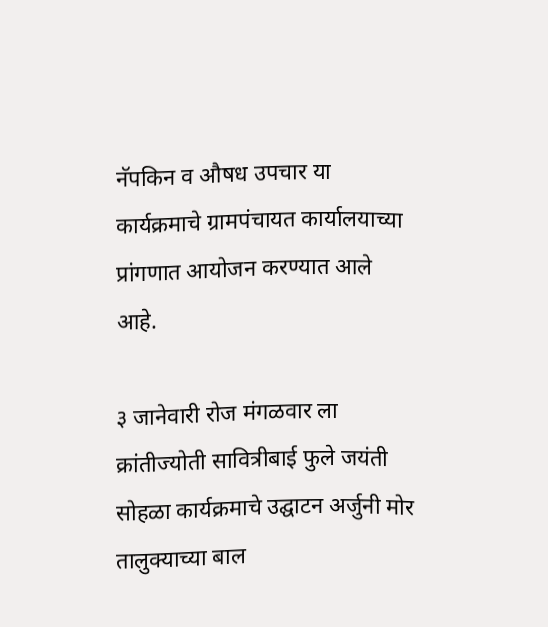नॅपकिन व औषध उपचार या कार्यक्रमाचे ग्रामपंचायत कार्यालयाच्या प्रांगणात आयोजन करण्यात आले आहे.

३ जानेवारी रोज मंगळवार ला क्रांतीज्योती सावित्रीबाई फुले जयंती सोहळा कार्यक्रमाचे उद्घाटन अर्जुनी मोर तालुक्याच्या बाल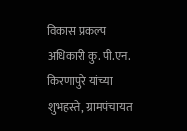विकास प्रकल्प अधिकारी कु. पी.एन. किरणापुरे यांच्या शुभहस्ते, ग्रामपंचायत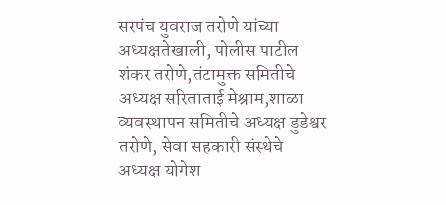सरपंच युवराज तरोणे यांच्या अध्यक्षतेखाली, पोलीस पाटील शंकर तरोणे,तंटामुक्त समितीचे अध्यक्ष सरिताताई मेश्राम,शाळा व्यवस्थापन समितीचे अध्यक्ष डुडेश्वर तरोणे, सेवा सहकारी संस्थेचे अध्यक्ष योगेश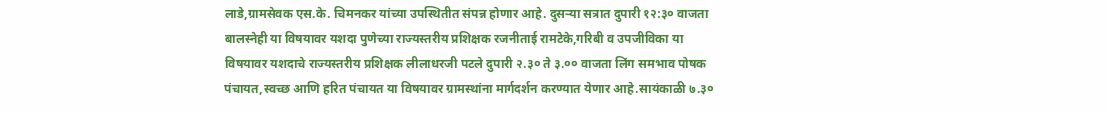लाडे,ग्रामसेवक एस.के. चिमनकर यांच्या उपस्थितीत संपन्न होणार आहे. दुसऱ्या सत्रात दुपारी १२:३० वाजता बालस्नेही या विषयावर यशदा पुणेच्या राज्यस्तरीय प्रशिक्षक रजनीताई रामटेके,गरिबी व उपजीविका या विषयावर यशदाचे राज्यस्तरीय प्रशिक्षक लीलाधरजी पटले दुपारी २.३० ते ३.०० वाजता लिंग समभाव पोषक पंचायत,स्वच्छ आणि हरित पंचायत या विषयावर ग्रामस्थांना मार्गदर्शन करण्यात येणार आहे.सायंकाळी ७.३०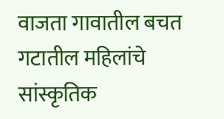वाजता गावातील बचत गटातील महिलांचे सांस्कृतिक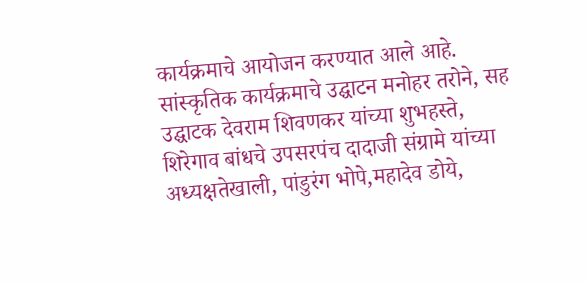कार्यक्रमाचे आयोजन करण्यात आले आहे. सांस्कृतिक कार्यक्रमाचे उद्घाटन मनोहर तरोने, सह उद्घाटक देवराम शिवणकर यांच्या शुभहस्ते, शिरेगाव बांधचे उपसरपंच दादाजी संग्रामे यांच्या अध्यक्षतेखाली, पांडुरंग भोपे,महादेव डोये,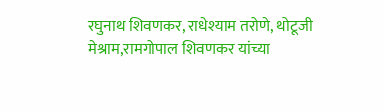रघुनाथ शिवणकर, राधेश्याम तरोणे, थोटूजी मेश्राम,रामगोपाल शिवणकर यांच्या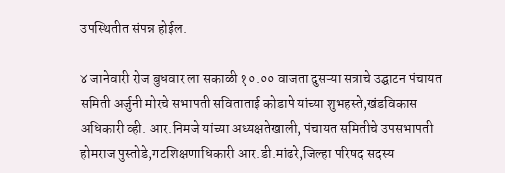उपस्थितीत संपन्न होईल.

४ जानेवारी रोज बुधवार ला सकाळी १०.०० वाजता दुसऱ्या सत्राचे उद्घाटन पंचायत समिती अर्जुनी मोरचे सभापती सविताताई कोडापे यांच्या शुभहस्ते,खंडविकास अधिकारी व्ही. आर.निमजे यांच्या अध्यक्षतेखाली, पंचायत समितीचे उपसभापती होमराज पुस्तोडे,गटशिक्षणाधिकारी आर.डी.मांढरे,जिल्हा परिषद सदस्य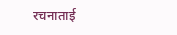रचनाताई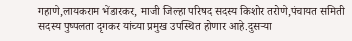गहाणे,लायकराम भेंडारकर, माजी जिल्हा परिषद सदस्य किशोर तरोणे,पंचायत समिती सदस्य पुष्पलता दृगकर यांच्या प्रमुख उपस्थित होणार आहे.दुसऱ्या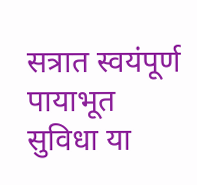सत्रात स्वयंपूर्ण पायाभूत सुविधा या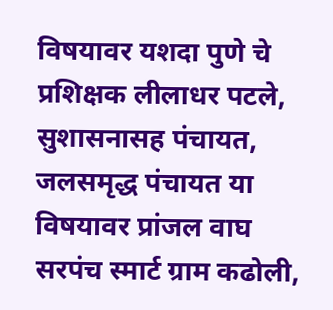विषयावर यशदा पुणे चे प्रशिक्षक लीलाधर पटले, सुशासनासह पंचायत, जलसमृद्ध पंचायत या विषयावर प्रांजल वाघ सरपंच स्मार्ट ग्राम कढोली,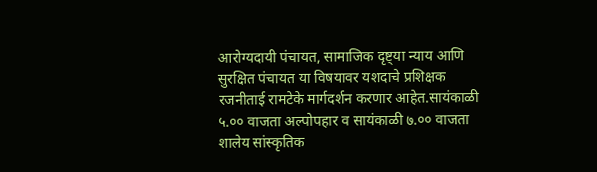आरोग्यदायी पंचायत, सामाजिक दृष्ट्या न्याय आणि सुरक्षित पंचायत या विषयावर यशदाचे प्रशिक्षक रजनीताई रामटेके मार्गदर्शन करणार आहेत.सायंकाळी ५.०० वाजता अल्पोपहार व सायंकाळी ७.०० वाजता शालेय सांस्कृतिक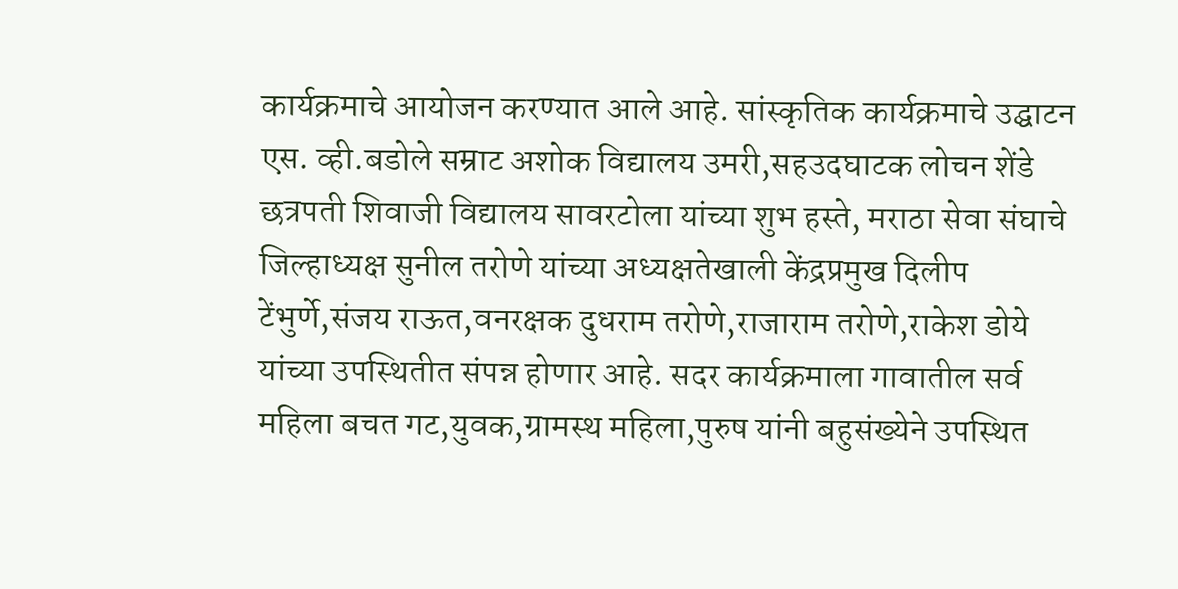कार्यक्रमाचे आयोजन करण्यात आले आहे. सांस्कृतिक कार्यक्रमाचे उद्घाटन एस. व्ही.बडोले सम्राट अशोक विद्यालय उमरी,सहउदघाटक लोचन शेंडे छत्रपती शिवाजी विद्यालय सावरटोला यांच्या शुभ हस्ते, मराठा सेवा संघाचे जिल्हाध्यक्ष सुनील तरोणे यांच्या अध्यक्षतेखाली केंद्रप्रमुख दिलीप टेंभुर्णे,संजय राऊत,वनरक्षक दुधराम तरोणे,राजाराम तरोणे,राकेश डोये यांच्या उपस्थितीत संपन्न होणार आहे. सदर कार्यक्रमाला गावातील सर्व महिला बचत गट,युवक,ग्रामस्थ महिला,पुरुष यांनी बहुसंख्येने उपस्थित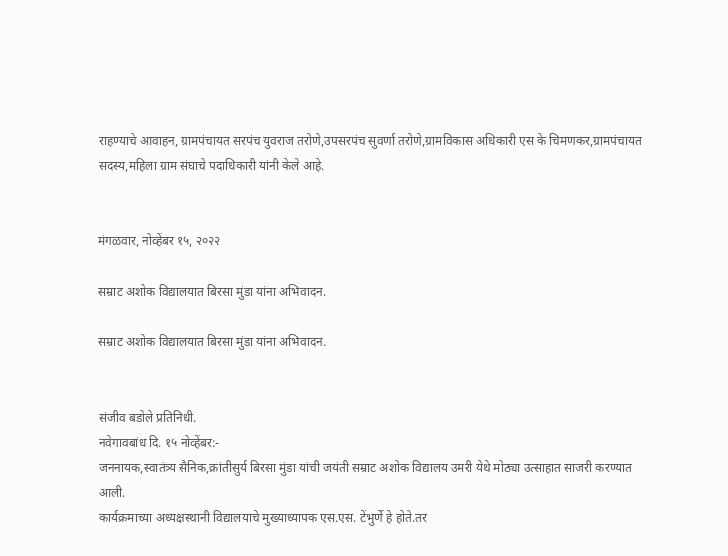राहण्याचे आवाहन, ग्रामपंचायत सरपंच युवराज तरोणे,उपसरपंच सुवर्णा तरोणे,ग्रामविकास अधिकारी एस के चिमणकर,ग्रामपंचायत सदस्य,महिला ग्राम संघाचे पदाधिकारी यांनी केले आहे.


मंगळवार, नोव्हेंबर १५, २०२२

सम्राट अशोक विद्यालयात बिरसा मुंडा यांना अभिवादन.

सम्राट अशोक विद्यालयात बिरसा मुंडा यांना अभिवादन.


संजीव बडोले प्रतिनिधी.
नवेगावबांध दि. १५ नोव्हेंबर:-
जननायक,स्वातंत्र्य सैनिक,क्रांतीसुर्य बिरसा मुंडा यांची जयंती सम्राट अशोक विद्यालय उमरी येथे मोठ्या उत्साहात साजरी करण्यात आली.
कार्यक्रमाच्या अध्यक्षस्थानी विद्यालयाचे मुख्याध्यापक एस.एस. टेंभुर्णे हे होते.तर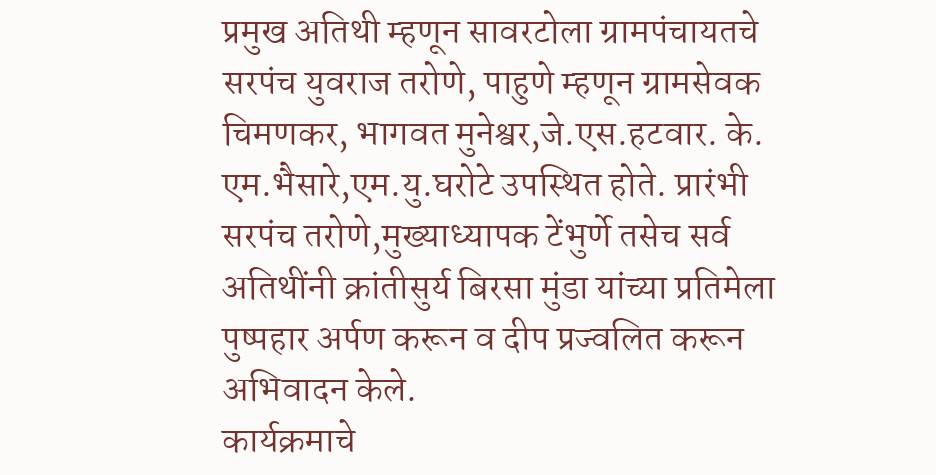प्रमुख अतिथी म्हणून सावरटोला ग्रामपंचायतचे सरपंच युवराज तरोणे, पाहुणे म्हणून ग्रामसेवक चिमणकर, भागवत मुनेश्वर,जे.एस.हटवार. के. एम.भैसारे,एम.यु.घरोटे उपस्थित होते. प्रारंभी सरपंच तरोणे,मुख्याध्यापक टेंभुर्णे तसेच सर्व अतिथींनी क्रांतीसुर्य बिरसा मुंडा यांच्या प्रतिमेला पुष्पहार अर्पण करून व दीप प्रज्वलित करून अभिवादन केले.
कार्यक्रमाचे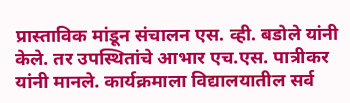प्रास्ताविक मांडून संचालन एस. व्ही. बडोले यांनी केले. तर उपस्थितांचे आभार एच.एस. पात्रीकर यांनी मानले. कार्यक्रमाला विद्यालयातील सर्व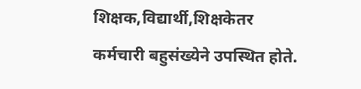शिक्षक,विद्यार्थी,शिक्षकेतर कर्मचारी बहुसंख्येने उपस्थित होते.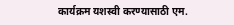कार्यक्रम यशस्वी करण्यासाठी एम.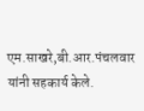एम.साखरे,बी.आर.पंचलवार यांनी सहकार्य केले.